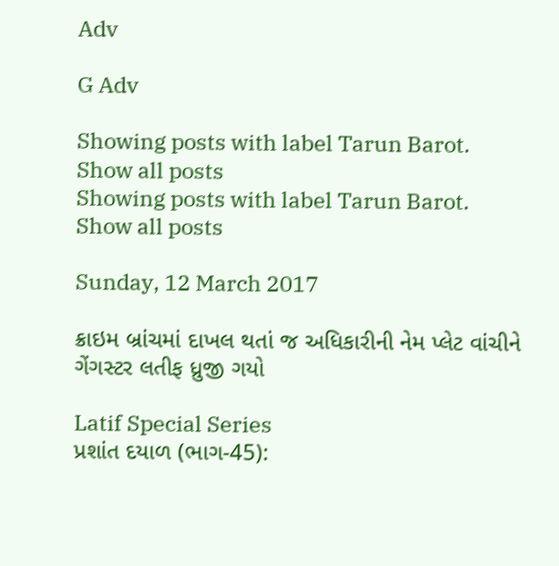Adv

G Adv

Showing posts with label Tarun Barot. Show all posts
Showing posts with label Tarun Barot. Show all posts

Sunday, 12 March 2017

ક્રાઇમ બ્રાંચમાં દાખલ થતાં જ અધિકારીની નેમ પ્લેટ વાંચીને ગેંગસ્ટર લતીફ ધ્રુજી ગયો

Latif Special Series
પ્રશાંત દયાળ (ભાગ-45):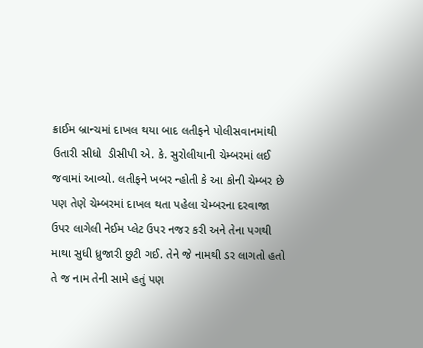ક્રાઈમ બ્રાન્ચમાં દાખલ થયા બાદ લતીફને પોલીસવાનમાંથી ઉતારી સીધો  ડીસીપી એ. કે. સુરોલીયાની ચેમ્બરમાં લઈ જવામાં આવ્યો. લતીફને ખબર ન્હોતી કે આ કોની ચેમ્બર છે પણ તેણે ચેમ્બરમાં દાખલ થતા પહેલા ચેમ્બરના દરવાજા ઉપર લાગેલી નેઈમ પ્લેટ ઉપર નજર કરી અને તેના પગથી માથા સુધી ધ્રુજારી છુટી ગઈ. તેને જે નામથી ડર લાગતો હતો તે જ નામ તેની સામે હતું પણ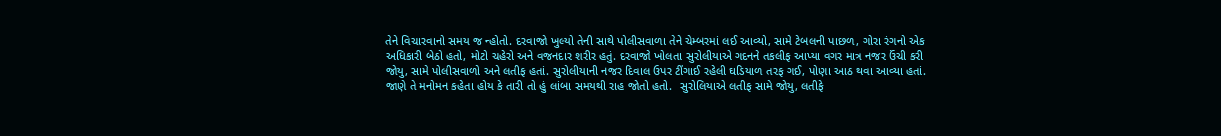તેને વિચારવાનો સમય જ ન્હોતો. દરવાજો ખુલ્યો તેની સાથે પોલીસવાળા તેને ચેમ્બરમાં લઈ આવ્યો, સામે ટેબલની પાછળ, ગોરા રંગનો એક અધિકારી બેઠો હતો, મોટો ચહેરો અને વજનદાર શરીર હતું. દરવાજો ખોલતા સુરોલીયાએ ગદનને તકલીફ આપ્યા વગર માત્ર નજર ઉંચી કરી જોયુ, સામે પોલીસવાળો અને લતીફ હતાં. સુરોલીયાની નજર દિવાલ ઉપર ટીંગાઈ રહેલી ઘડિયાળ તરફ ગઈ, પોણા આઠ થવા આવ્યા હતાં. જાણે તે મનોમન કહેતા હોય કે તારી તો હું લાંબા સમયથી રાહ જોતો હતો.  સુરોલિયાએ લતીફ સામે જોયુ, લતીફે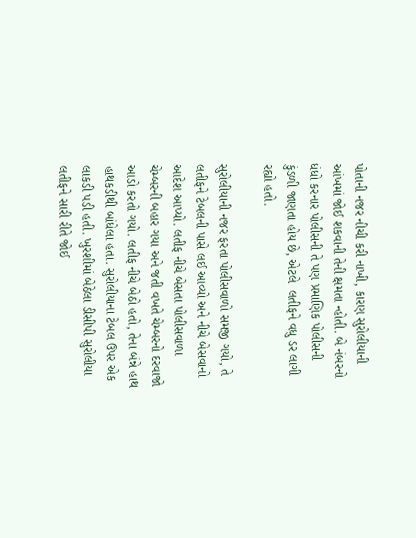પોતાની નજર નીચી કરી નાખી, કારણ સુરોલીયાની આંખમાં જોઈ શકવાની તેની ક્ષમતા ન્હોતી. બે નંબરનો ધંધો કરનાર પોલીસની તે પણ પ્રમાણિક પોલીસની કુંડળી જાણતા હોય છે, એટલે  લતીફને વધુ ડર લાગી રહ્યો હતો.

સુરોલીયાની નજર ફરતા પોલીસવાળો સમજી ગયો, તે લતીફને ટેબલની પાસે લઈ આવ્યો અને નીચે બેસવાનો આદેશ આપ્યો. લતીફ નીચે બેસતા પોલીસવાળા ચેમ્બરની બહાર ગયા અને જતી વખતે ચેમ્બરનો દરવાજો આડો કરતો ગયો. લતીફ નીચે બેઠો હતો, તેના બંન્ને હાથ હાથકડીથી બાંધેલા હતા. સુરોલીયાના ટેબલ ઉપર એક લાકડી પડી હતી. ખુરશીમાં બેઠેલા ડીસીપી સુરોલીયા લતીફને સારી રીતે જોઈ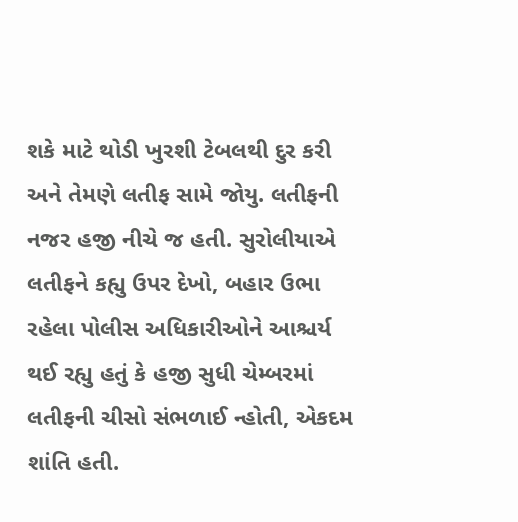શકે માટે થોડી ખુરશી ટેબલથી દુર કરી અને તેમણે લતીફ સામે જોયુ. લતીફની નજર હજી નીચે જ હતી. સુરોલીયાએ લતીફને કહ્યુ ઉપર દેખો, બહાર ઉભા રહેલા પોલીસ અધિકારીઓને આશ્ચર્ય થઈ રહ્યુ હતું કે હજી સુધી ચેમ્બરમાં લતીફની ચીસો સંભળાઈ ન્હોતી, એકદમ શાંતિ હતી.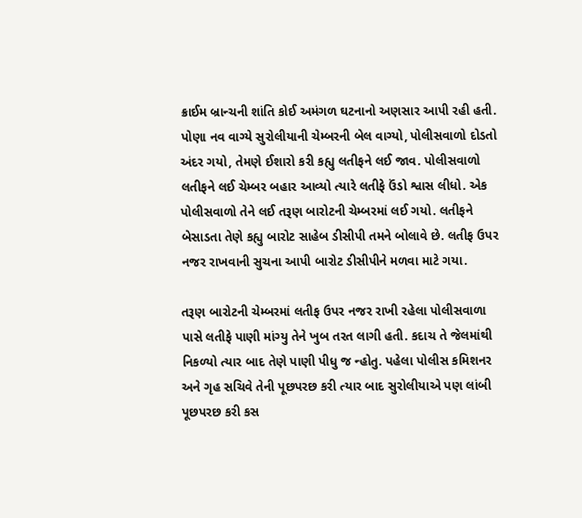ક્રાઈમ બ્રાન્ચની શાંતિ કોઈ અમંગળ ઘટનાનો અણસાર આપી રહી હતી. પોણા નવ વાગ્યે સુરોલીયાની ચેમ્બરની બેલ વાગ્યો, પોલીસવાળો દોડતો અંદર ગયો, તેમણે ઈશારો કરી કહ્યુ લતીફને લઈ જાવ. પોલીસવાળો લતીફને લઈ ચેમ્બર બહાર આવ્યો ત્યારે લતીફે ઉંડો શ્વાસ લીધો. એક પોલીસવાળો તેને લઈ તરૂણ બારોટની ચેમ્બરમાં લઈ ગયો. લતીફને બેસાડતા તેણે કહ્યુ બારોટ સાહેબ ડીસીપી તમને બોલાવે છે. લતીફ ઉપર નજર રાખવાની સુચના આપી બારોટ ડીસીપીને મળવા માટે ગયા.

તરૂણ બારોટની ચેમ્બરમાં લતીફ ઉપર નજર રાખી રહેલા પોલીસવાળા પાસે લતીફે પાણી માંગ્યુ તેને ખુબ તરત લાગી હતી. કદાચ તે જેલમાંથી  નિકળ્યો ત્યાર બાદ તેણે પાણી પીધુ જ ન્હોતુ. પહેલા પોલીસ કમિશનર અને ગૃહ સચિવે તેની પૂછપરછ કરી ત્યાર બાદ સુરોલીયાએ પણ લાંબી પૂછપરછ કરી કસ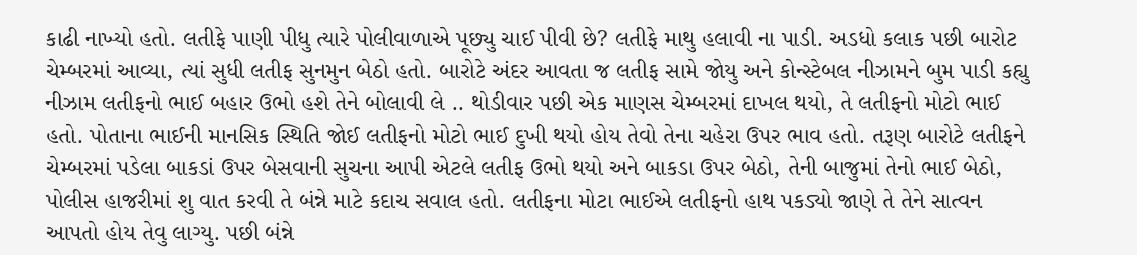કાઢી નાખ્યો હતો. લતીફે પાણી પીધુ ત્યારે પોલીવાળાએ પૂછ્યુ ચાઈ પીવી છે? લતીફે માથુ હલાવી ના પાડી. અડધો કલાક પછી બારોટ ચેમ્બરમાં આવ્યા, ત્યાં સુધી લતીફ સુનમુન બેઠો હતો. બારોટે અંદર આવતા જ લતીફ સામે જોયુ અને કોન્સ્ટેબલ નીઝામને બુમ પાડી કહ્યુ નીઝામ લતીફનો ભાઈ બહાર ઉભો હશે તેને બોલાવી લે .. થોડીવાર પછી એક માણસ ચેમ્બરમાં દાખલ થયો, તે લતીફનો મોટો ભાઈ હતો. પોતાના ભાઈની માનસિક સ્થિતિ જોઈ લતીફનો મોટો ભાઈ દુખી થયો હોય તેવો તેના ચહેરા ઉપર ભાવ હતો. તરૂણ બારોટે લતીફને ચેમ્બરમાં પડેલા બાકડાં ઉપર બેસવાની સુચના આપી એટલે લતીફ ઉભો થયો અને બાકડા ઉપર બેઠો, તેની બાજુમાં તેનો ભાઈ બેઠો, પોલીસ હાજરીમાં શુ વાત કરવી તે બંન્ને માટે કદાચ સવાલ હતો. લતીફના મોટા ભાઈએ લતીફનો હાથ પકડ્યો જાણે તે તેને સાત્વન આપતો હોય તેવુ લાગ્યુ. પછી બંન્ને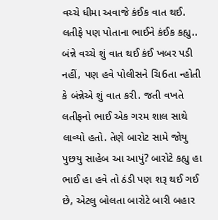વચ્ચે ધીમા અવાજે કંઈક વાત થઈ. લતીફે પણ પોતાના ભાઈને કંઈક કહ્યુ.. બંન્ને વચ્ચે શું વાત થઈ કંઈ ખબર પડી નહીં, પણ હવે પોલીસને ચિ6તા ન્હોતી કે બંન્નેએ શું વાત કરી. જતી વખતે લતીફનો ભાઈ એક ગરમ શાલ સાથે લાવ્યો હતો. તેણે બારોટ સામે જોયુ પુછયુ સાહેબ આ આપું? બારોટે કહ્યુ હા ભાઈ હા હવે તો ઠંડી પણ શરૂ થઈ ગઈ છે, એટલુ બોલતા બારોટે બારી બહાર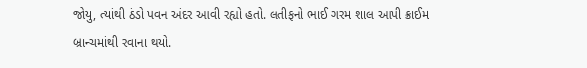જોયુ, ત્યાંથી ઠંડો પવન અંદર આવી રહ્યો હતો. લતીફનો ભાઈ ગરમ શાલ આપી ક્રાઈમ બ્રાન્ચમાંથી રવાના થયો.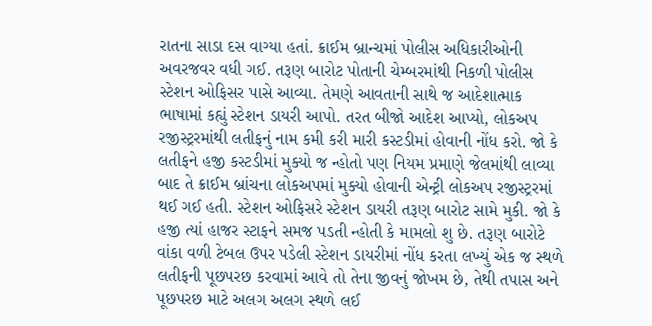રાતના સાડા દસ વાગ્યા હતાં. ક્રાઈમ બ્રાન્ચમાં પોલીસ અધિકારીઓની અવરજવર વધી ગઈ. તરૂણ બારોટ પોતાની ચેમ્બરમાંથી નિકળી પોલીસ સ્ટેશન ઓફિસર પાસે આવ્યા. તેમણે આવતાની સાથે જ આદેશાત્માક ભાષામાં કહ્યું સ્ટેશન ડાયરી આપો. તરત બીજો આદેશ આપ્યો, લોકઅપ રજીસ્ટ્રરમાંથી લતીફનું નામ કમી કરી મારી કસ્ટડીમાં હોવાની નોંધ કરો. જો કે લતીફને હજી કસ્ટડીમાં મુક્યો જ ન્હોતો પણ નિયમ પ્રમાણે જેલમાંથી લાવ્યા બાદ તે ક્રાઈમ બ્રાંચના લોકઅપમાં મુક્યો હોવાની એન્ટ્રી લોકઅપ રજીસ્ટ્રરમાં થઈ ગઈ હતી. સ્ટેશન ઓફિસરે સ્ટેશન ડાયરી તરૂણ બારોટ સામે મુકી. જો કે હજી ત્યાં હાજર સ્ટાફને સમજ પડતી ન્હોતી કે મામલો શુ છે. તરૂણ બારોટે વાંકા વળી ટેબલ ઉપર પડેલી સ્ટેશન ડાયરીમાં નોંધ કરતા લખ્યું એક જ સ્થળે લતીફની પૂછપરછ કરવામાં આવે તો તેના જીવનું જોખમ છે, તેથી તપાસ અને પૂછપરછ માટે અલગ અલગ સ્થળે લઈ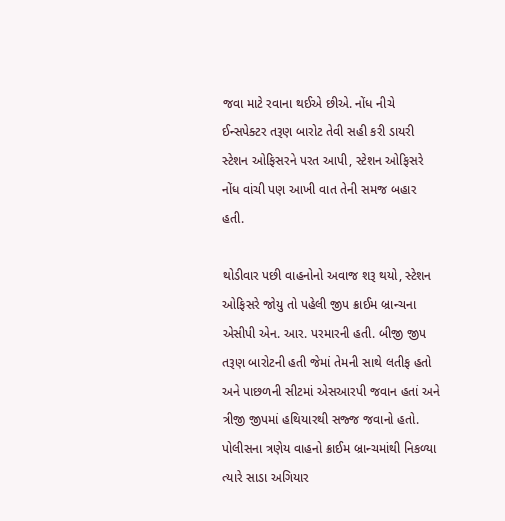જવા માટે રવાના થઈએ છીએ. નોંધ નીચે ઈન્સપેક્ટર તરૂણ બારોટ તેવી સહી કરી ડાયરી સ્ટેશન ઓફિસરને પરત આપી, સ્ટેશન ઓફિસરે નોંધ વાંચી પણ આખી વાત તેની સમજ બહાર હતી.

થોડીવાર પછી વાહનોનો અવાજ શરૂ થયો, સ્ટેશન ઓફિસરે જોયુ તો પહેલી જીપ ક્રાઈમ બ્રાન્ચના એસીપી એન. આર. પરમારની હતી. બીજી જીપ તરૂણ બારોટની હતી જેમાં તેમની સાથે લતીફ હતો અને પાછળની સીટમાં એસઆરપી જવાન હતાં અને ત્રીજી જીપમાં હથિયારથી સજ્જ જવાનો હતો. પોલીસના ત્રણેય વાહનો ક્રાઈમ બ્રાન્ચમાંથી નિકળ્યા ત્યારે સાડા અગિયાર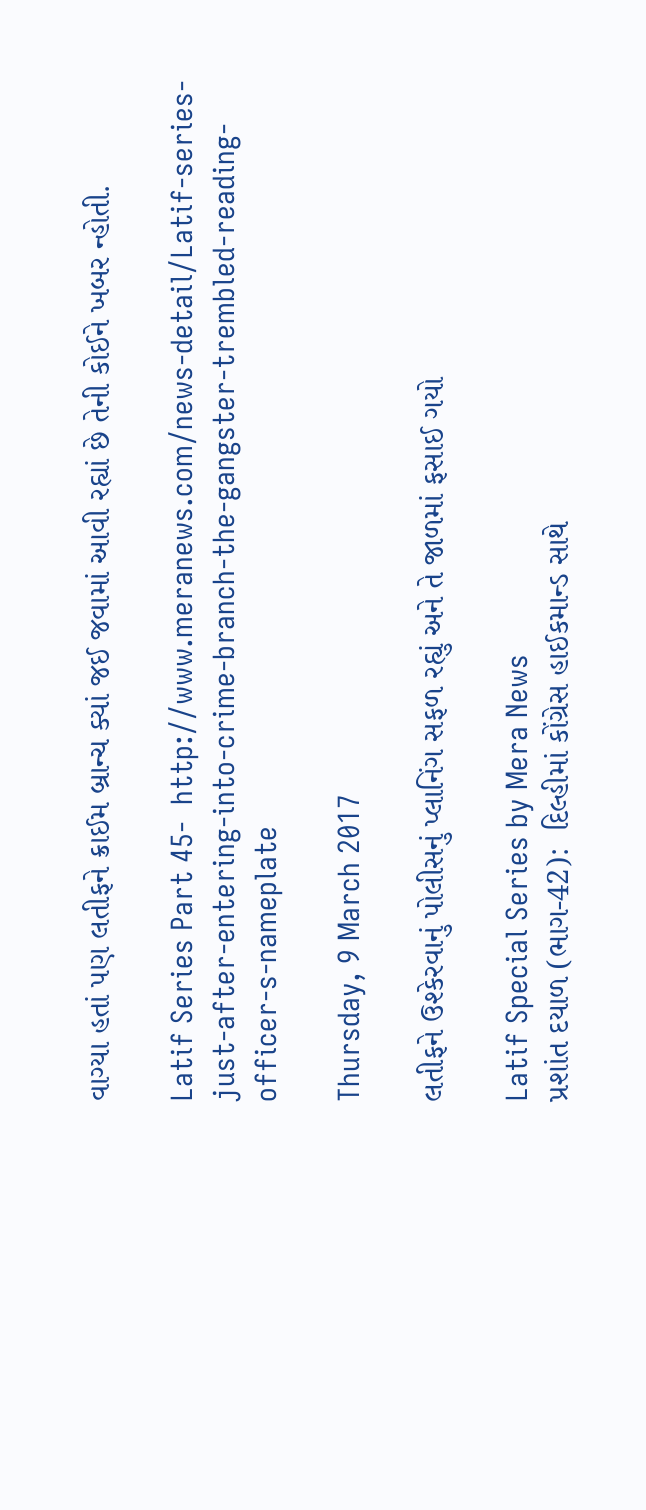વાગ્યા હતાં પણ લતીફને ક્રાઈમ બ્રાન્ચ ક્યાં જઈ જવામાં આવી રહ્યાં છે તેની કોઈને ખબર ન્હોતી.

Latif Series Part 45-  http://www.meranews.com/news-detail/Latif-series-just-after-entering-into-crime-branch-the-gangster-trembled-reading-officer-s-nameplate

Thursday, 9 March 2017

લતીફને ઉશ્કેરવાનું પોલીસનું પ્લાનિંગ સફળ રહ્યું અને તે જાળમાં ફસાઈ ગયો

Latif Special Series by Mera News
પ્રશાંત દયાળ (ભાગ-42):  દિલ્હીમાં કોંગ્રેસ હાઈકમાન્ડ સાથે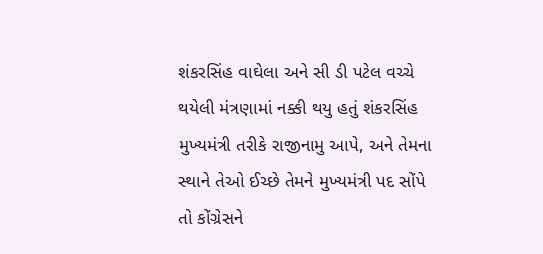શંકરસિંહ વાઘેલા અને સી ડી પટેલ વચ્ચે થયેલી મંત્રણામાં નક્કી થયુ હતું શંકરસિંહ મુખ્યમંત્રી તરીકે રાજીનામુ આપે, અને તેમના સ્થાને તેઓ ઈચ્છે તેમને મુખ્યમંત્રી પદ સોંપે તો કોંગ્રેસને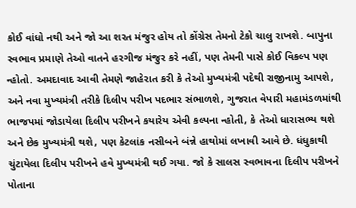કોઈ વાંધો નથી અને જો આ શરત મંજુર હોય તો કોંગ્રેસ તેમનો ટેકો ચાલુ રાખશે. બાપુના સ્વભાવ પ્રમાણે તેઓ વાતને હરગીજ મંજુર કરે નહીં, પણ તેમની પાસે કોઈ વિકલ્પ પણ ન્હોતો. અમદાવાદ આવી તેમણે જાહેરાત કરી કે તેઓ મુખ્યમંત્રી પદેથી રાજીનામુ આપશે, અને નવા મુખ્યમંત્રી તરીકે દિલીપ પરીખ પદભાર સંભાળશે, ગુજરાત વેપારી મહામંડળમાંથી ભાજપમાં જોડાયેલા દિલીપ પરીખને કયારેય એવી કલ્પના ન્હોતી, કે તેઓ ધારાસભ્ય થશે અને છેક મુખ્યમંત્રી થશે, પણ કેટલાંક નસીબને બંન્ને હાથોમાં લખાવી આવે છે. ધંધુકાથી ચુંટાયેલા દિલીપ પરીખને હવે મુખ્યમંત્રી થઈ ગયા. જો કે સાલસ સ્વભાવના દિલીપ પરીખને પોતાના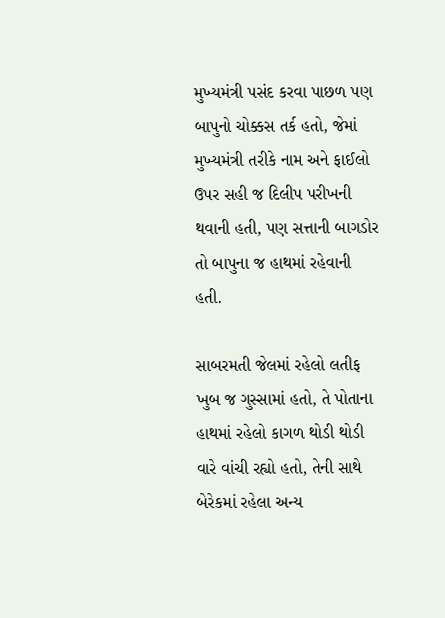મુખ્યમંત્રી પસંદ કરવા પાછળ પણ બાપુનો ચોક્કસ તર્ક હતો, જેમાં મુખ્યમંત્રી તરીકે નામ અને ફાઈલો ઉપર સહી જ દિલીપ પરીખની થવાની હતી, પણ સત્તાની બાગડોર તો બાપુના જ હાથમાં રહેવાની હતી.

સાબરમતી જેલમાં રહેલો લતીફ ખુબ જ ગુસ્સામાં હતો, તે પોતાના હાથમાં રહેલો કાગળ થોડી થોડી વારે વાંચી રહ્યો હતો, તેની સાથે બેરેકમાં રહેલા અન્ય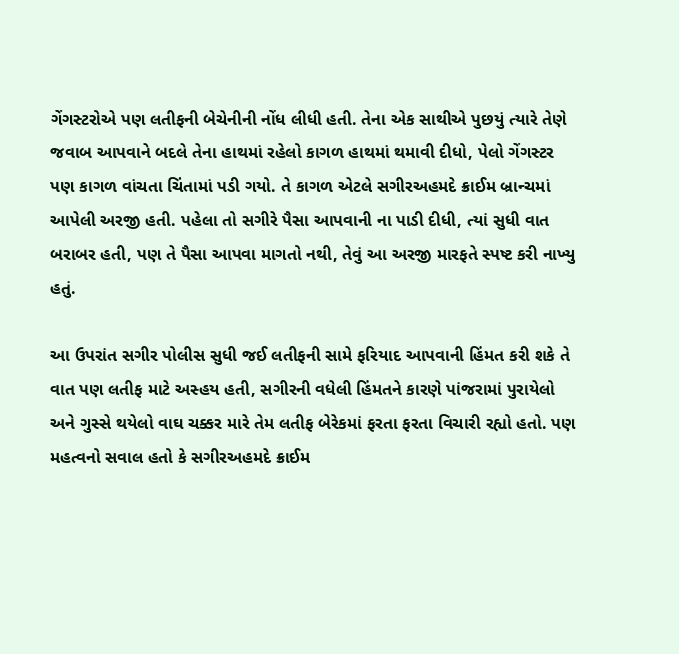ગેંગસ્ટરોએ પણ લતીફની બેચેનીની નોંધ લીધી હતી. તેના એક સાથીએ પુછયું ત્યારે તેણે જવાબ આપવાને બદલે તેના હાથમાં રહેલો કાગળ હાથમાં થમાવી દીધો, પેલો ગેંગસ્ટર પણ કાગળ વાંચતા ચિંતામાં પડી ગયો. તે કાગળ એટલે સગીરઅહમદે ક્રાઈમ બ્રાન્ચમાં આપેલી અરજી હતી. પહેલા તો સગીરે પૈસા આપવાની ના પાડી દીધી, ત્યાં સુધી વાત બરાબર હતી, પણ તે પૈસા આપવા માગતો નથી, તેવું આ અરજી મારફતે સ્પષ્ટ કરી નાખ્યુ હતું.

આ ઉપરાંત સગીર પોલીસ સુધી જઈ લતીફની સામે ફરિયાદ આપવાની હિંમત કરી શકે તે વાત પણ લતીફ માટે અસ્હય હતી, સગીરની વધેલી હિંમતને કારણે પાંજરામાં પુરાયેલો અને ગુસ્સે થયેલો વાઘ ચક્કર મારે તેમ લતીફ બેરેકમાં ફરતા ફરતા વિચારી રહ્યો હતો. પણ મહત્વનો સવાલ હતો કે સગીરઅહમદે ક્રાઈમ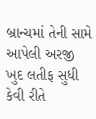બ્રાન્ચમાં તેની સામે આપેલી અરજી ખુદ લતીફ સુધી કેવી રીતે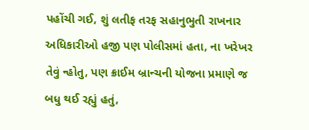પહોંચી ગઈ, શું લતીફ તરફ સહાનુભુતી રાખનાર અધિકારીઓ હજી પણ પોલીસમાં હતા, ના ખરેખર તેવું ન્હોતુ, પણ ક્રાઈમ બ્રાન્ચની યોજના પ્રમાણે જ બધુ થઈ રહ્યું હતું,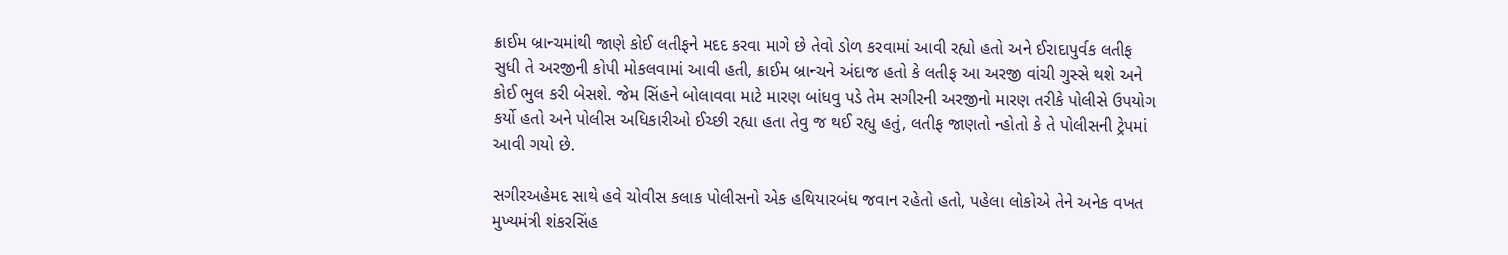ક્રાઈમ બ્રાન્ચમાંથી જાણે કોઈ લતીફને મદદ કરવા માગે છે તેવો ડોળ કરવામાં આવી રહ્યો હતો અને ઈરાદાપુર્વક લતીફ સુધી તે અરજીની કોપી મોકલવામાં આવી હતી, ક્રાઈમ બ્રાન્ચને અંદાજ હતો કે લતીફ આ અરજી વાંચી ગુસ્સે થશે અને કોઈ ભુલ કરી બેસશે. જેમ સિંહને બોલાવવા માટે મારણ બાંધવુ પડે તેમ સગીરની અરજીનો મારણ તરીકે પોલીસે ઉપયોગ કર્યો હતો અને પોલીસ અધિકારીઓ ઈચ્છી રહ્યા હતા તેવુ જ થઈ રહ્યુ હતું, લતીફ જાણતો ન્હોતો કે તે પોલીસની ટ્રેપમાં આવી ગયો છે.

સગીરઅહેમદ સાથે હવે ચોવીસ કલાક પોલીસનો એક હથિયારબંધ જવાન રહેતો હતો, પહેલા લોકોએ તેને અનેક વખત મુખ્યમંત્રી શંકરસિંહ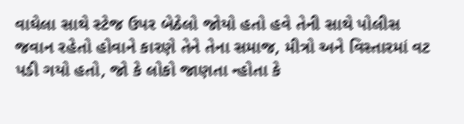વાઘેલા સાથે સ્ટેજ ઉપર બેઠેલો જોયો હતો હવે તેની સાથે પોલીસ જવાન રહેતો હોવાને કારણે તેને તેના સમાજ, મીત્રો અને વિસ્તારમાં વટ પડી ગયો હતો, જો કે લોકો જાણતા ન્હોતા કે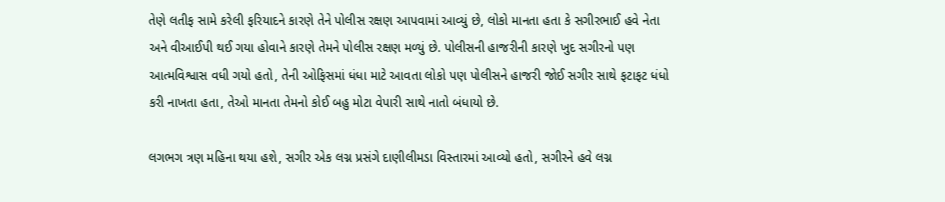તેણે લતીફ સામે કરેલી ફરિયાદને કારણે તેને પોલીસ રક્ષણ આપવામાં આવ્યું છે, લોકો માનતા હતા કે સગીરભાઈ હવે નેતા અને વીઆઈપી થઈ ગયા હોવાને કારણે તેમને પોલીસ રક્ષણ મળ્યું છે. પોલીસની હાજરીની કારણે ખુદ સગીરનો પણ આત્મવિશ્વાસ વધી ગયો હતો, તેની ઓફિસમાં ધંધા માટે આવતા લોકો પણ પોલીસને હાજરી જોઈ સગીર સાથે ફટાફટ ધંધો કરી નાખતા હતા, તેઓ માનતા તેમનો કોઈ બહુ મોટા વેપારી સાથે નાતો બંધાયો છે.

લગભગ ત્રણ મહિના થયા હશે, સગીર એક લગ્ન પ્રસંગે દાણીલીમડા વિસ્તારમાં આવ્યો હતો, સગીરને હવે લગ્ન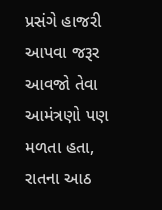પ્રસંગે હાજરી આપવા જરૂર આવજો તેવા આમંત્રણો પણ મળતા હતા, રાતના આઠ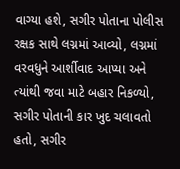વાગ્યા હશે, સગીર પોતાના પોલીસ રક્ષક સાથે લગ્નમાં આવ્યો, લગ્નમાં વરવધુને આર્શીવાદ આપ્યા અને ત્યાંથી જવા માટે બહાર નિકળ્યો, સગીર પોતાની કાર ખુદ ચલાવતો હતો, સગીર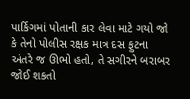પાર્કિગમાં પોતાની કાર લેવા માટે ગયો જો કે તેનો પોલીસ રક્ષક માત્ર દસ ફુટના અંતરે જ ઊભો હતો, તે સગીરને બરાબર જોઈ શકતો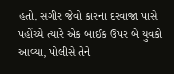હતો. સગીર જેવો કારના દરવાજા પાસે પહોંચ્યે ત્યારે એક બાઈક ઉપર બે યુવકો આવ્યા, પોલીસે તેને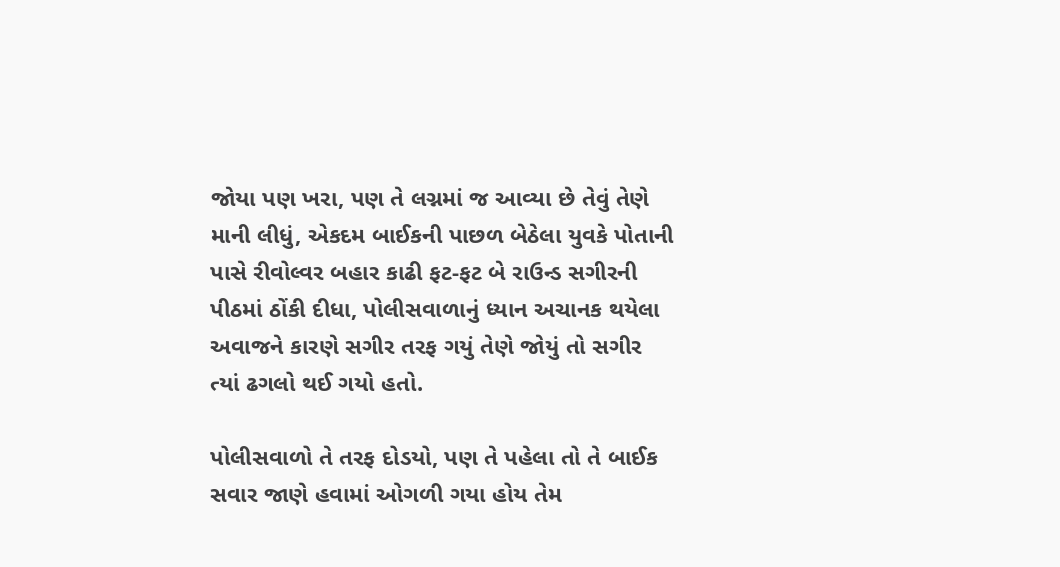જોયા પણ ખરા, પણ તે લગ્નમાં જ આવ્યા છે તેવું તેણે માની લીધું, એકદમ બાઈકની પાછળ બેઠેલા યુવકે પોતાની પાસે રીવોલ્વર બહાર કાઢી ફટ-ફટ બે રાઉન્ડ સગીરની પીઠમાં ઠોંકી દીધા, પોલીસવાળાનું ધ્યાન અચાનક થયેલા અવાજને કારણે સગીર તરફ ગયું તેણે જોયું તો સગીર ત્યાં ઢગલો થઈ ગયો હતો.

પોલીસવાળો તે તરફ દોડયો, પણ તે પહેલા તો તે બાઈક સવાર જાણે હવામાં ઓગળી ગયા હોય તેમ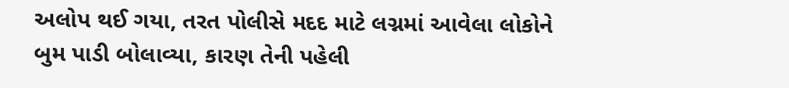અલોપ થઈ ગયા, તરત પોલીસે મદદ માટે લગ્નમાં આવેલા લોકોને બુમ પાડી બોલાવ્યા, કારણ તેની પહેલી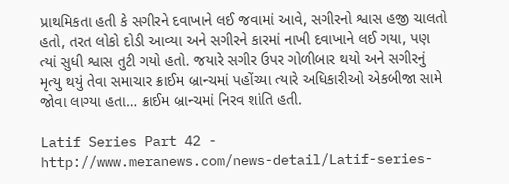પ્રાથમિકતા હતી કે સગીરને દવાખાને લઈ જવામાં આવે, સગીરનો શ્વાસ હજી ચાલતો હતો, તરત લોકો દોડી આવ્યા અને સગીરને કારમાં નાખી દવાખાને લઈ ગયા, પણ ત્યાં સુધી શ્વાસ તુટી ગયો હતો. જયારે સગીર ઉપર ગોળીબાર થયો અને સગીરનું મૃત્યુ થયું તેવા સમાચાર ક્રાઈમ બ્રાન્ચમાં પહોંચ્યા ત્યારે અધિકારીઓ એકબીજા સામે જોવા લાગ્યા હતા… ક્રાઈમ બ્રાન્ચમાં નિરવ શાંતિ હતી.

Latif Series Part 42 - http://www.meranews.com/news-detail/Latif-series-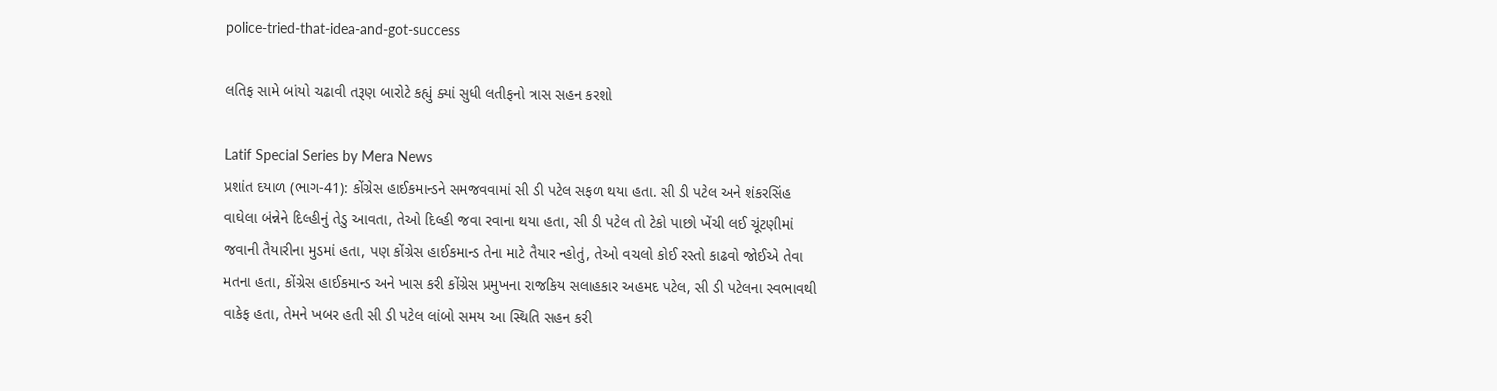police-tried-that-idea-and-got-success

લતિફ સામે બાંયો ચઢાવી તરૂણ બારોટે કહ્યું ક્યાં સુધી લતીફનો ત્રાસ સહન કરશો

Latif Special Series by Mera News
પ્રશાંત દયાળ (ભાગ-41): કોંગ્રેસ હાઈકમાન્ડને સમજવવામાં સી ડી પટેલ સફળ થયા હતા. સી ડી પટેલ અને શંકરસિંહ વાઘેલા બંન્નેને દિલ્હીનું તેડુ આવતા, તેઓ દિલ્હી જવા રવાના થયા હતા, સી ડી પટેલ તો ટેકો પાછો ખેંચી લઈ ચૂંટણીમાં જવાની તૈયારીના મુડમાં હતા, પણ કોંગ્રેસ હાઈકમાન્ડ તેના માટે તૈયાર ન્હોતું, તેઓ વચલો કોઈ રસ્તો કાઢવો જોઈએ તેવા મતના હતા, કોંગ્રેસ હાઈકમાન્ડ અને ખાસ કરી કોંગ્રેસ પ્રમુખના રાજકિય સલાહકાર અહમદ પટેલ, સી ડી પટેલના સ્વભાવથી વાકેફ હતા, તેમને ખબર હતી સી ડી પટેલ લાંબો સમય આ સ્થિતિ સહન કરી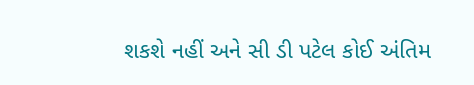શકશે નહીં અને સી ડી પટેલ કોઈ અંતિમ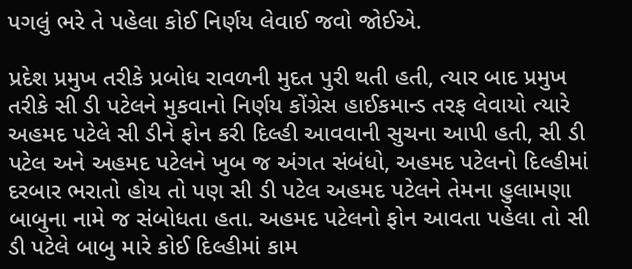પગલું ભરે તે પહેલા કોઈ નિર્ણય લેવાઈ જવો જોઈએ.

પ્રદેશ પ્રમુખ તરીકે પ્રબોધ રાવળની મુદત પુરી થતી હતી, ત્યાર બાદ પ્રમુખ તરીકે સી ડી પટેલને મુકવાનો નિર્ણય કોંગ્રેસ હાઈકમાન્ડ તરફ લેવાયો ત્યારે અહમદ પટેલે સી ડીને ફોન કરી દિલ્હી આવવાની સુચના આપી હતી, સી ડી પટેલ અને અહમદ પટેલને ખુબ જ અંગત સંબંધો, અહમદ પટેલનો દિલ્હીમાં દરબાર ભરાતો હોય તો પણ સી ડી પટેલ અહમદ પટેલને તેમના હુલામણા બાબુના નામે જ સંબોધતા હતા. અહમદ પટેલનો ફોન આવતા પહેલા તો સી ડી પટેલે બાબુ મારે કોઈ દિલ્હીમાં કામ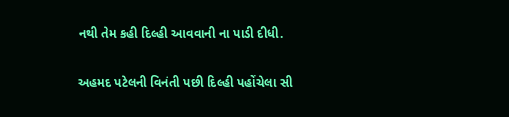નથી તેમ કહી દિલ્હી આવવાની ના પાડી દીધી.

અહમદ પટેલની વિનંતી પછી દિલ્હી પહોંચેલા સી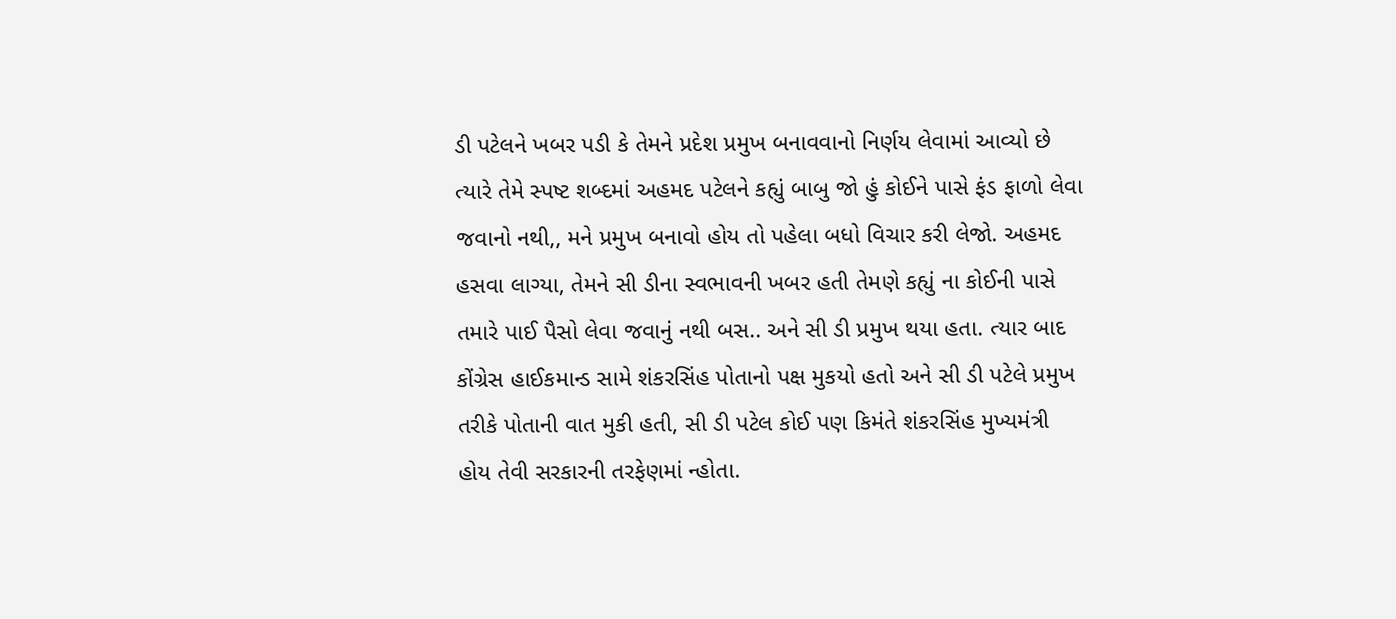ડી પટેલને ખબર પડી કે તેમને પ્રદેશ પ્રમુખ બનાવવાનો નિર્ણય લેવામાં આવ્યો છે ત્યારે તેમે સ્પષ્ટ શબ્દમાં અહમદ પટેલને કહ્યું બાબુ જો હું કોઈને પાસે ફંડ ફાળો લેવા જવાનો નથી,, મને પ્રમુખ બનાવો હોય તો પહેલા બધો વિચાર કરી લેજો. અહમદ હસવા લાગ્યા, તેમને સી ડીના સ્વભાવની ખબર હતી તેમણે કહ્યું ના કોઈની પાસે તમારે પાઈ પૈસો લેવા જવાનું નથી બસ.. અને સી ડી પ્રમુખ થયા હતા. ત્યાર બાદ કોંગ્રેસ હાઈકમાન્ડ સામે શંકરસિંહ પોતાનો પક્ષ મુકયો હતો અને સી ડી પટેલે પ્રમુખ તરીકે પોતાની વાત મુકી હતી, સી ડી પટેલ કોઈ પણ કિમંતે શંકરસિંહ મુખ્યમંત્રી હોય તેવી સરકારની તરફેણમાં ન્હોતા.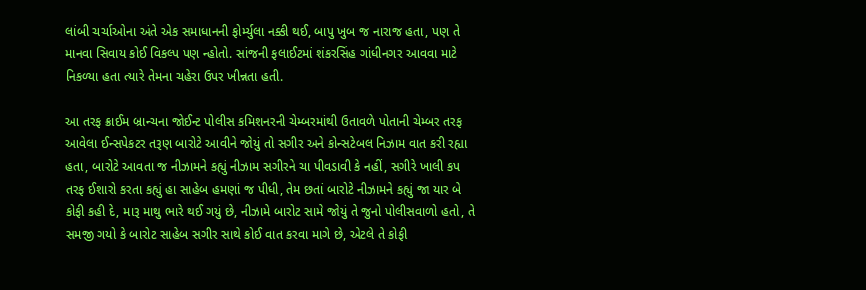લાંબી ચર્ચાઓના અંતે એક સમાધાનની ફોર્મ્યુલા નક્કી થઈ, બાપુ ખુબ જ નારાજ હતા, પણ તે માનવા સિવાય કોઈ વિકલ્પ પણ ન્હોતો. સાંજની ફલાઈટમાં શંકરસિંહ ગાંધીનગર આવવા માટે નિકળ્યા હતા ત્યારે તેમના ચહેરા ઉપર ખીન્નતા હતી.

આ તરફ ક્રાઈમ બ્રાન્ચના જોઈન્ટ પોલીસ કમિશનરની ચેમ્બરમાંથી ઉતાવળે પોતાની ચેમ્બર તરફ આવેલા ઈન્સપેકટર તરૂણ બારોટે આવીને જોયું તો સગીર અને કોન્સટેબલ નિઝામ વાત કરી રહ્યા હતા, બારોટે આવતા જ નીઝામને કહ્યું નીઝામ સગીરને ચા પીવડાવી કે નહીં, સગીરે ખાલી કપ તરફ ઈશારો કરતા કહ્યું હા સાહેબ હમણાં જ પીધી, તેમ છતાં બારોટે નીઝામને કહ્યું જા યાર બે કોફી કહી દે, મારૂ માથુ ભારે થઈ ગયું છે, નીઝામે બારોટ સામે જોયું તે જુનો પોલીસવાળો હતો, તે સમજી ગયો કે બારોટ સાહેબ સગીર સાથે કોઈ વાત કરવા માગે છે, એટલે તે કોફી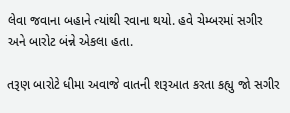લેવા જવાના બહાને ત્યાંથી રવાના થયો. હવે ચેમ્બરમાં સગીર અને બારોટ બંન્ને એકલા હતા.

તરૂણ બારોટે ધીમા અવાજે વાતની શરૂઆત કરતા કહ્યુ જો સગીર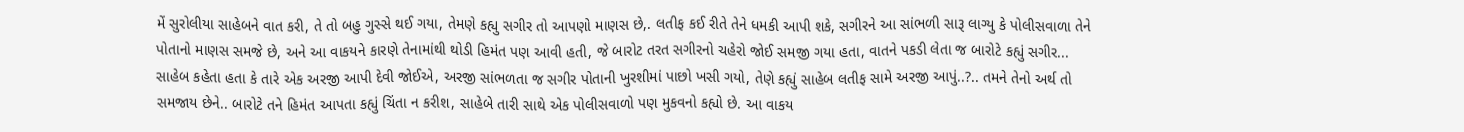મેં સુરોલીયા સાહેબને વાત કરી, તે તો બહુ ગુસ્સે થઈ ગયા, તેમણે કહ્યુ સગીર તો આપણો માણસ છે,. લતીફ કઈ રીતે તેને ધમકી આપી શકે, સગીરને આ સાંભળી સારૂ લાગ્યુ કે પોલીસવાળા તેને પોતાનો માણસ સમજે છે, અને આ વાકયને કારણે તેનામાંથી થોડી હિમંત પણ આવી હતી, જે બારોટ તરત સગીરનો ચહેરો જોઈ સમજી ગયા હતા, વાતને પકડી લેતા જ બારોટે કહ્યું સગીર... સાહેબ કહેતા હતા કે તારે એક અરજી આપી દેવી જોઈએ, અરજી સાંભળતા જ સગીર પોતાની ખુરશીમાં પાછો ખસી ગયો, તેણે કહ્યું સાહેબ લતીફ સામે અરજી આપું..?.. તમને તેનો અર્થ તો સમજાય છેને.. બારોટે તને હિમંત આપતા કહ્યું ચિંતા ન કરીશ, સાહેબે તારી સાથે એક પોલીસવાળો પણ મુકવનો કહ્યો છે. આ વાકય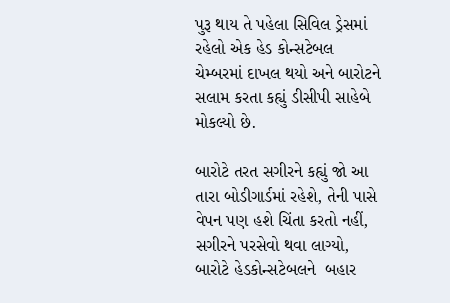પુરૂ થાય તે પહેલા સિવિલ ડ્રેસમાં રહેલો એક હેડ કોન્સટેબલ ચેમ્બરમાં દાખલ થયો અને બારોટને સલામ કરતા કહ્યું ડીસીપી સાહેબે મોકલ્યો છે.

બારોટે તરત સગીરને કહ્યું જો આ તારા બોડીગાર્ડમાં રહેશે, તેની પાસે વેપન પણ હશે ચિંતા કરતો નહીં, સગીરને પરસેવો થવા લાગ્યો, બારોટે હેડકોન્સટેબલને  બહાર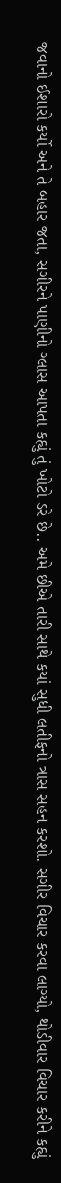જવાનો ઈશારો કર્યો અને તે બહાર જતા, સગીરને પાણીનો ગ્લાસ આપતા કહ્યું તું ખોટો ડરે છે.. અમે છીએ તારી સાથે કયાં સુધી લતીફનો ત્રાસ સહન કરશો. સગીર વિચાર કરવા લાગ્યો, થોડીવાર વિચાર કરીને કહ્યું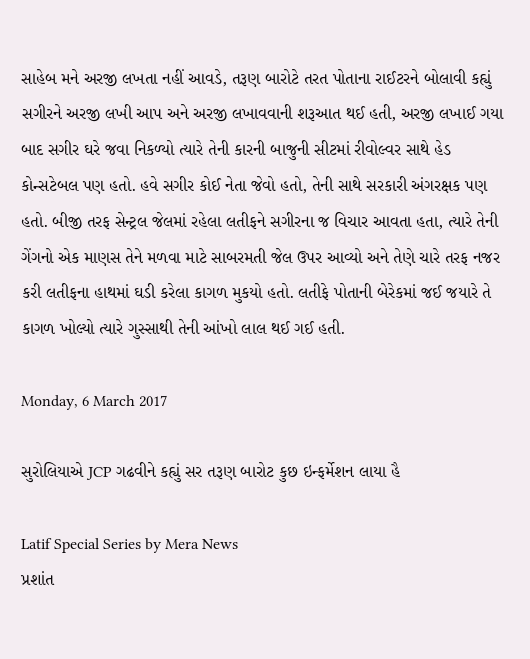સાહેબ મને અરજી લખતા નહીં આવડે, તરૂણ બારોટે તરત પોતાના રાઈટરને બોલાવી કહ્યું સગીરને અરજી લખી આપ અને અરજી લખાવવાની શરૂઆત થઈ હતી, અરજી લખાઈ ગયા બાદ સગીર ઘરે જવા નિકળ્યો ત્યારે તેની કારની બાજુની સીટમાં રીવોલ્વર સાથે હેડ કોન્સટેબલ પણ હતો. હવે સગીર કોઈ નેતા જેવો હતો, તેની સાથે સરકારી અંગરક્ષક પણ હતો. બીજી તરફ સેન્ટ્રલ જેલમાં રહેલા લતીફને સગીરના જ વિચાર આવતા હતા, ત્યારે તેની ગેંગનો એક માણસ તેને મળવા માટે સાબરમતી જેલ ઉપર આવ્યો અને તેણે ચારે તરફ નજર કરી લતીફના હાથમાં ઘડી કરેલા કાગળ મુકયો હતો. લતીફે પોતાની બેરેકમાં જઈ જયારે તે કાગળ ખોલ્યો ત્યારે ગુસ્સાથી તેની આંખો લાલ થઈ ગઈ હતી.

Monday, 6 March 2017

સુરોલિયાએ JCP ગઢવીને કહ્યું સર તરૂણ બારોટ કુછ ઇન્ફર્મેશન લાયા હૈ

Latif Special Series by Mera News
પ્રશાંત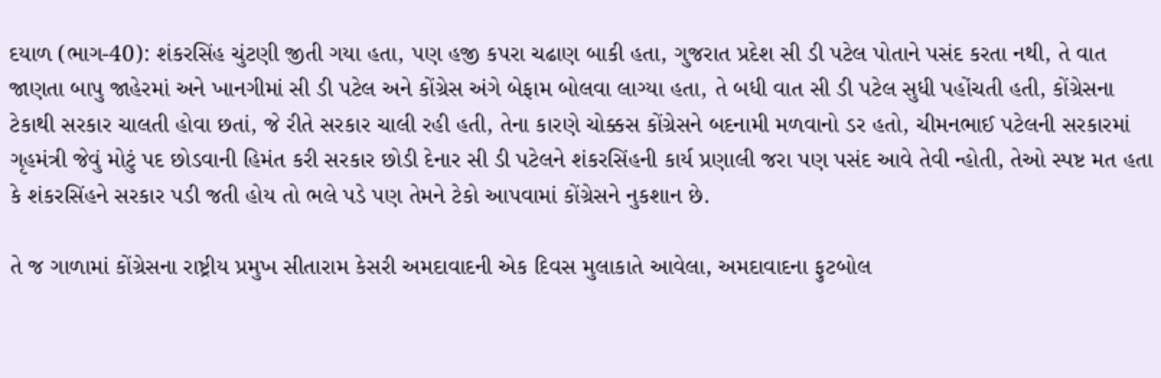દયાળ (ભાગ-40): શંકરસિંહ ચુંટણી જીતી ગયા હતા, પણ હજી કપરા ચઢાણ બાકી હતા, ગુજરાત પ્રદેશ સી ડી પટેલ પોતાને પસંદ કરતા નથી, તે વાત જાણતા બાપુ જાહેરમાં અને ખાનગીમાં સી ડી પટેલ અને કોંગ્રેસ અંગે બેફામ બોલવા લાગ્યા હતા, તે બધી વાત સી ડી પટેલ સુધી પહોંચતી હતી, કોંગ્રેસના ટેકાથી સરકાર ચાલતી હોવા છતાં, જે રીતે સરકાર ચાલી રહી હતી, તેના કારણે ચોક્કસ કોંગ્રેસને બદનામી મળવાનો ડર હતો, ચીમનભાઈ પટેલની સરકારમાં ગૃહમંત્રી જેવું મોટું પદ છોડવાની હિમંત કરી સરકાર છોડી દેનાર સી ડી પટેલને શંકરસિંહની કાર્ય પ્રણાલી જરા પણ પસંદ આવે તેવી ન્હોતી, તેઓ સ્પષ્ટ મત હતા કે શંકરસિંહને સરકાર પડી જતી હોય તો ભલે પડે પણ તેમને ટેકો આપવામાં કોંગ્રેસને નુકશાન છે.

તે જ ગાળામાં કોંગ્રેસના રાષ્ટ્રીય પ્રમુખ સીતારામ કેસરી અમદાવાદની એક દિવસ મુલાકાતે આવેલા, અમદાવાદના ફુટબોલ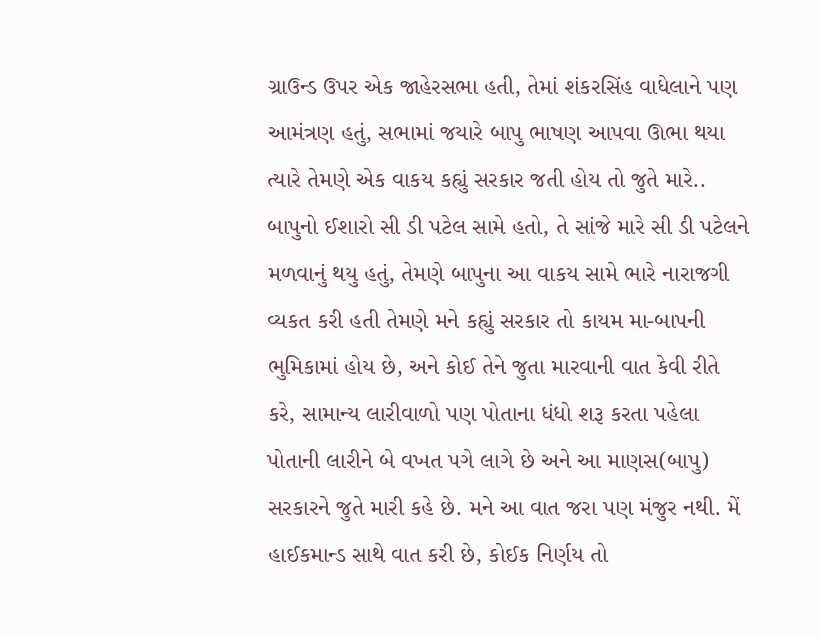ગ્રાઉન્ડ ઉપર એક જાહેરસભા હતી, તેમાં શંકરસિંહ વાધેલાને પણ આમંત્રણ હતું, સભામાં જયારે બાપુ ભાષણ આપવા ઊભા થયા ત્યારે તેમણે એક વાકય કહ્યું સરકાર જતી હોય તો જુતે મારે.. બાપુનો ઈશારો સી ડી પટેલ સામે હતો, તે સાંજે મારે સી ડી પટેલને મળવાનું થયુ હતું, તેમણે બાપુના આ વાકય સામે ભારે નારાજગી વ્યકત કરી હતી તેમણે મને કહ્યું સરકાર તો કાયમ મા-બાપની ભુમિકામાં હોય છે, અને કોઈ તેને જુતા મારવાની વાત કેવી રીતે કરે, સામાન્ય લારીવાળો પણ પોતાના ધંધો શરૂ કરતા પહેલા પોતાની લારીને બે વખત પગે લાગે છે અને આ માણસ(બાપુ) સરકારને જુતે મારી કહે છે. મને આ વાત જરા પણ મંજુર નથી. મેં હાઈકમાન્ડ સાથે વાત કરી છે, કોઈક નિર્ણય તો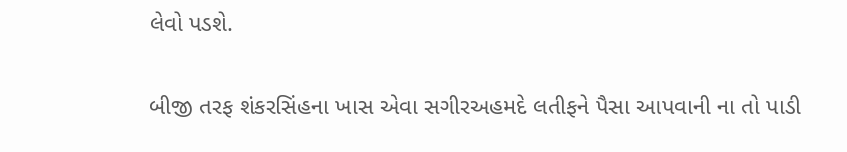લેવો પડશે.

બીજી તરફ શંકરસિંહના ખાસ એવા સગીરઅહમદે લતીફને પૈસા આપવાની ના તો પાડી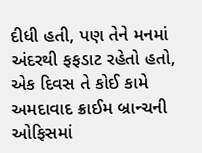દીધી હતી, પણ તેને મનમાં અંદરથી ફફડાટ રહેતો હતો, એક દિવસ તે કોઈ કામે અમદાવાદ ક્રાઈમ બ્રાન્ચની ઓફિસમાં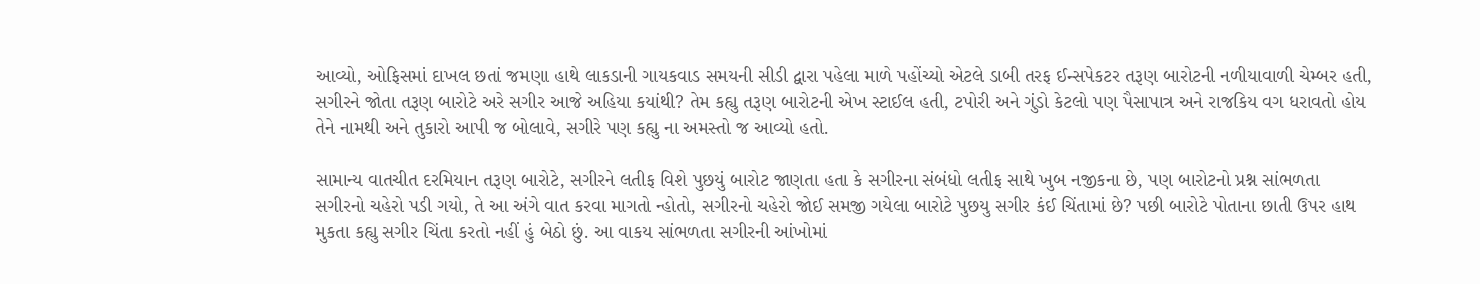આવ્યો, ઓફિસમાં દાખલ છતાં જમણા હાથે લાકડાની ગાયકવાડ સમયની સીડી દ્વારા પહેલા માળે પહોંચ્યો એટલે ડાબી તરફ ઈન્સપેકટર તરૂણ બારોટની નળીયાવાળી ચેમ્બર હતી, સગીરને જોતા તરૂણ બારોટે અરે સગીર આજે અહિયા કયાંથી? તેમ કહ્યુ તરૂણ બારોટની એખ સ્ટાઈલ હતી, ટપોરી અને ગુંડો કેટલો પણ પૈસાપાત્ર અને રાજકિય વગ ધરાવતો હોય તેને નામથી અને તુકારો આપી જ બોલાવે, સગીરે પણ કહ્યુ ના અમસ્તો જ આવ્યો હતો.

સામાન્ય વાતચીત દરમિયાન તરૂણ બારોટે, સગીરને લતીફ વિશે પુછયું બારોટ જાણતા હતા કે સગીરના સંબંધો લતીફ સાથે ખુબ નજીકના છે, પણ બારોટનો પ્રશ્ન સાંભળતા સગીરનો ચહેરો પડી ગયો, તે આ અંગે વાત કરવા માગતો ન્હોતો, સગીરનો ચહેરો જોઈ સમજી ગયેલા બારોટે પુછયુ સગીર કંઈ ચિંતામાં છે? પછી બારોટે પોતાના છાતી ઉપર હાથ મુકતા કહ્યુ સગીર ચિંતા કરતો નહીં હું બેઠો છું. આ વાકય સાંભળતા સગીરની આંખોમાં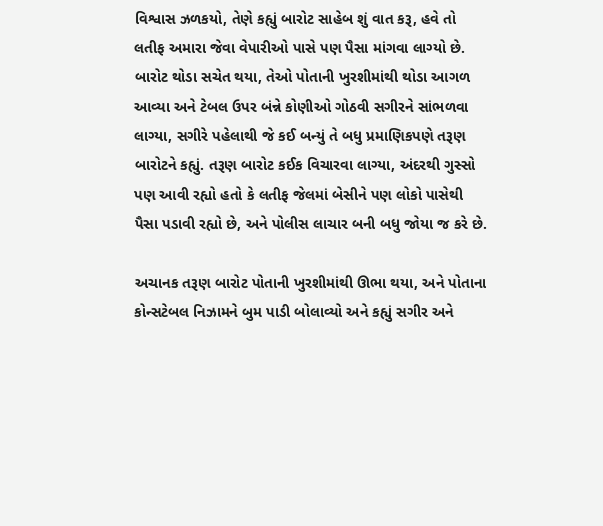વિશ્વાસ ઝળકયો, તેણે કહ્યું બારોટ સાહેબ શું વાત કરૂ, હવે તો લતીફ અમારા જેવા વેપારીઓ પાસે પણ પૈસા માંગવા લાગ્યો છે. બારોટ થોડા સચેત થયા, તેઓ પોતાની ખુરશીમાંથી થોડા આગળ આવ્યા અને ટેબલ ઉપર બંન્ને કોણીઓ ગોઠવી સગીરને સાંભળવા લાગ્યા, સગીરે પહેલાથી જે કઈ બન્યું તે બધુ પ્રમાણિકપણે તરૂણ બારોટને કહ્યું. તરૂણ બારોટ કઈક વિચારવા લાગ્યા, અંદરથી ગુસ્સો પણ આવી રહ્યો હતો કે લતીફ જેલમાં બેસીને પણ લોકો પાસેથી પૈસા પડાવી રહ્યો છે, અને પોલીસ લાચાર બની બધુ જોયા જ કરે છે.

અચાનક તરૂણ બારોટ પોતાની ખુરશીમાંથી ઊભા થયા, અને પોતાના કોન્સટેબલ નિઝામને બુમ પાડી બોલાવ્યો અને કહ્યું સગીર અને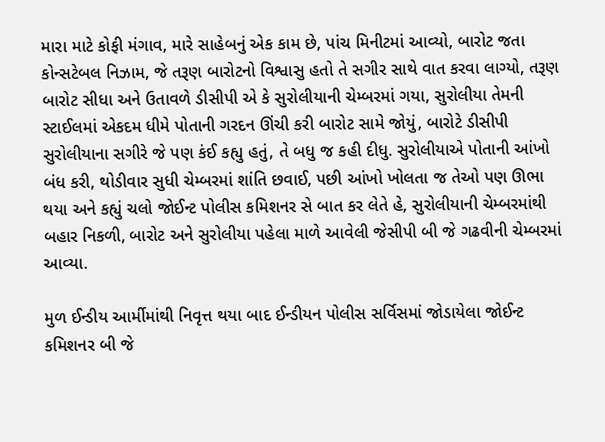મારા માટે કોફી મંગાવ, મારે સાહેબનું એક કામ છે, પાંચ મિનીટમાં આવ્યો, બારોટ જતા કોન્સટેબલ નિઝામ, જે તરૂણ બારોટનો વિશ્વાસુ હતો તે સગીર સાથે વાત કરવા લાગ્યો, તરૂણ બારોટ સીધા અને ઉતાવળે ડીસીપી એ કે સુરોલીયાની ચેમ્બરમાં ગયા, સુરોલીયા તેમની સ્ટાઈલમાં એકદમ ધીમે પોતાની ગરદન ઊંચી કરી બારોટ સામે જોયું, બારોટે ડીસીપી સુરોલીયાના સગીરે જે પણ કંઈ કહ્યુ હતું, તે બધુ જ કહી દીધુ. સુરોલીયાએ પોતાની આંખો બંધ કરી, થોડીવાર સુધી ચેમ્બરમાં શાંતિ છવાઈ, પછી આંખો ખોલતા જ તેઓ પણ ઊભા થયા અને કહ્યું ચલો જોઈન્ટ પોલીસ કમિશનર સે બાત કર લેતે હે, સુરોલીયાની ચેમ્બરમાંથી બહાર નિકળી, બારોટ અને સુરોલીયા પહેલા માળે આવેલી જેસીપી બી જે ગઢવીની ચેમ્બરમાં આવ્યા.

મુળ ઈન્ડીય આર્મીમાંથી નિવૃત્ત થયા બાદ ઈન્ડીયન પોલીસ સર્વિસમાં જોડાયેલા જોઈન્ટ કમિશનર બી જે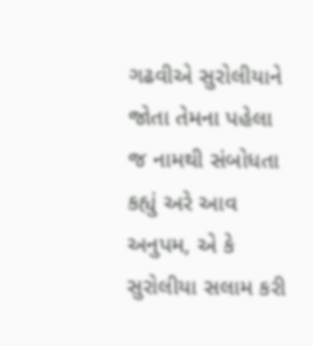ગઢવીએ સુરોલીયાને જોતા તેમના પહેલા જ નામથી સંબોધતા કહ્યું અરે આવ અનુપમ, એ કે સુરોલીયા સલામ કરી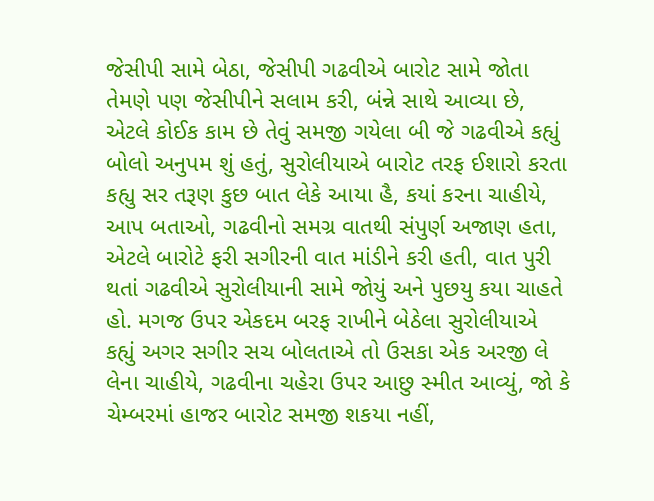જેસીપી સામે બેઠા, જેસીપી ગઢવીએ બારોટ સામે જોતા તેમણે પણ જેસીપીને સલામ કરી, બંન્ને સાથે આવ્યા છે, એટલે કોઈક કામ છે તેવું સમજી ગયેલા બી જે ગઢવીએ કહ્યું બોલો અનુપમ શું હતું, સુરોલીયાએ બારોટ તરફ ઈશારો કરતા કહ્યુ સર તરૂણ કુછ બાત લેકે આયા હૈ, કયાં કરના ચાહીયે, આપ બતાઓ, ગઢવીનો સમગ્ર વાતથી સંપુર્ણ અજાણ હતા, એટલે બારોટે ફરી સગીરની વાત માંડીને કરી હતી, વાત પુરી થતાં ગઢવીએ સુરોલીયાની સામે જોયું અને પુછયુ કયા ચાહતે હો. મગજ ઉપર એકદમ બરફ રાખીને બેઠેલા સુરોલીયાએ કહ્યું અગર સગીર સચ બોલતાએ તો ઉસકા એક અરજી લે લેના ચાહીયે, ગઢવીના ચહેરા ઉપર આછુ સ્મીત આવ્યું, જો કે ચેમ્બરમાં હાજર બારોટ સમજી શકયા નહીં,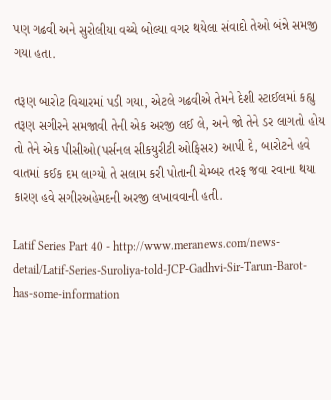પણ ગઢવી અને સુરોલીયા વચ્ચે બોલ્યા વગર થયેલા સંવાદો તેઓ બંન્ને સમજી ગયા હતા.

તરૂણ બારોટ વિચારમાં પડી ગયા, એટલે ગઢવીએ તેમને દેશી સ્ટાઈલમાં કહ્યુ તરૂણ સગીરને સમજાવી તેની એક અરજી લઈ લે, અને જો તેને ડર લાગતો હોય તો તેને એક પીસીઓ(પર્સનલ સીકયુરીટી ઓફિસર) આપી દે, બારોટને હવે વાતમાં કઈક દમ લાગ્યો તે સલામ કરી પોતાની ચેમ્બર તરફ જવા રવાના થયા કારણ હવે સગીરઅહેમદની અરજી લખાવવાની હતી.

Latif Series Part 40 - http://www.meranews.com/news-detail/Latif-Series-Suroliya-told-JCP-Gadhvi-Sir-Tarun-Barot-has-some-information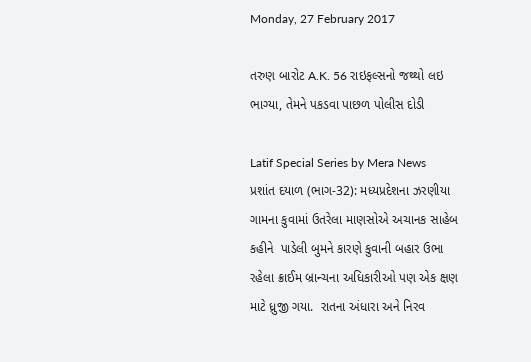Monday, 27 February 2017

તરુણ બારોટ A.K. 56 રાઇફલ્સનો જથ્થો લઇ ભાગ્યા, તેમને પકડવા પાછળ પોલીસ દોડી

Latif Special Series by Mera News
પ્રશાંત દયાળ (ભાગ-32): મધ્યપ્રદેશના ઝરણીયા ગામના કુવામાં ઉતરેલા માણસોએ અચાનક સાહેબ કહીને  પાડેલી બુમને કારણે કુવાની બહાર ઉભા રહેલા ક્રાઈમ બ્રાન્ચના અધિકારીઓ પણ એક ક્ષણ માટે ધ્રુજી ગયા.  રાતના અંધારા અને નિરવ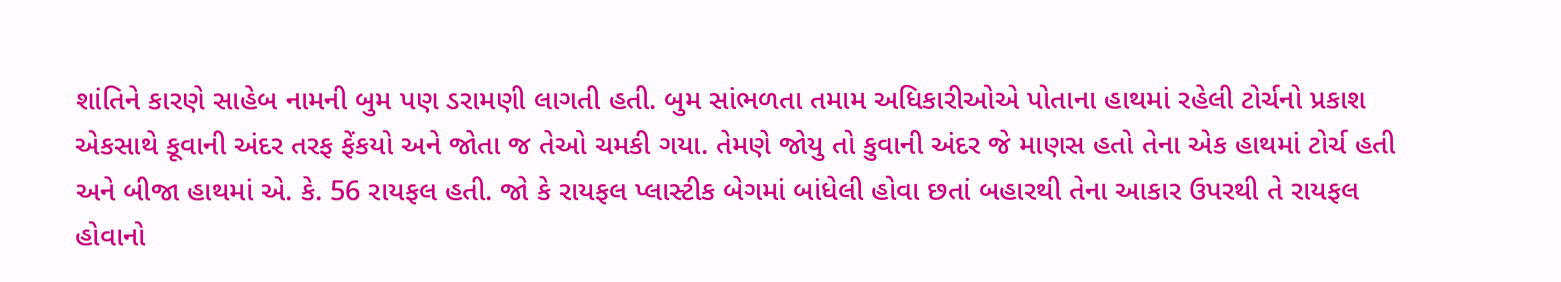શાંતિને કારણે સાહેબ નામની બુમ પણ ડરામણી લાગતી હતી. બુમ સાંભળતા તમામ અધિકારીઓએ પોતાના હાથમાં રહેલી ટોર્ચનો પ્રકાશ એકસાથે કૂવાની અંદર તરફ ફેંકયો અને જોતા જ તેઓ ચમકી ગયા. તેમણે જોયુ તો કુવાની અંદર જે માણસ હતો તેના એક હાથમાં ટોર્ચ હતી અને બીજા હાથમાં એ. કે. 56 રાયફલ હતી. જો કે રાયફલ પ્લાસ્ટીક બેગમાં બાંધેલી હોવા છતાં બહારથી તેના આકાર ઉપરથી તે રાયફલ હોવાનો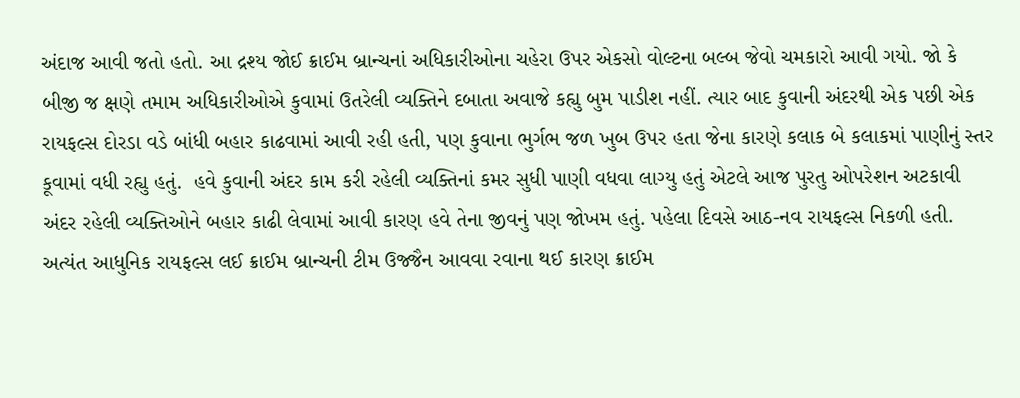અંદાજ આવી જતો હતો. આ દ્રશ્ય જોઈ ક્રાઈમ બ્રાન્ચનાં અધિકારીઓના ચહેરા ઉપર એકસો વોલ્ટના બલ્બ જેવો ચમકારો આવી ગયો. જો કે બીજી જ ક્ષણે તમામ અધિકારીઓએ કુવામાં ઉતરેલી વ્યક્તિને દબાતા અવાજે કહ્યુ બુમ પાડીશ નહીં. ત્યાર બાદ કુવાની અંદરથી એક પછી એક રાયફલ્સ દોરડા વડે બાંધી બહાર કાઢવામાં આવી રહી હતી, પણ કુવાના ભુર્ગભ જળ ખુબ ઉપર હતા જેના કારણે કલાક બે કલાકમાં પાણીનું સ્તર કૂવામાં વધી રહ્યુ હતું.  હવે કુવાની અંદર કામ કરી રહેલી વ્યક્તિનાં કમર સુધી પાણી વધવા લાગ્યુ હતું એટલે આજ પુરતુ ઓપરેશન અટકાવી અંદર રહેલી વ્યક્તિઓને બહાર કાઢી લેવામાં આવી કારણ હવે તેના જીવનું પણ જોખમ હતું. પહેલા દિવસે આઠ-નવ રાયફલ્સ નિકળી હતી. અત્યંત આધુનિક રાયફલ્સ લઈ ક્રાઈમ બ્રાન્ચની ટીમ ઉજ્જૈન આવવા રવાના થઈ કારણ ક્રાઈમ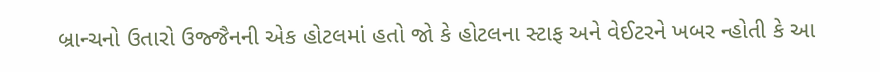બ્રાન્ચનો ઉતારો ઉજ્જૈનની એક હોટલમાં હતો જો કે હોટલના સ્ટાફ અને વેઈટરને ખબર ન્હોતી કે આ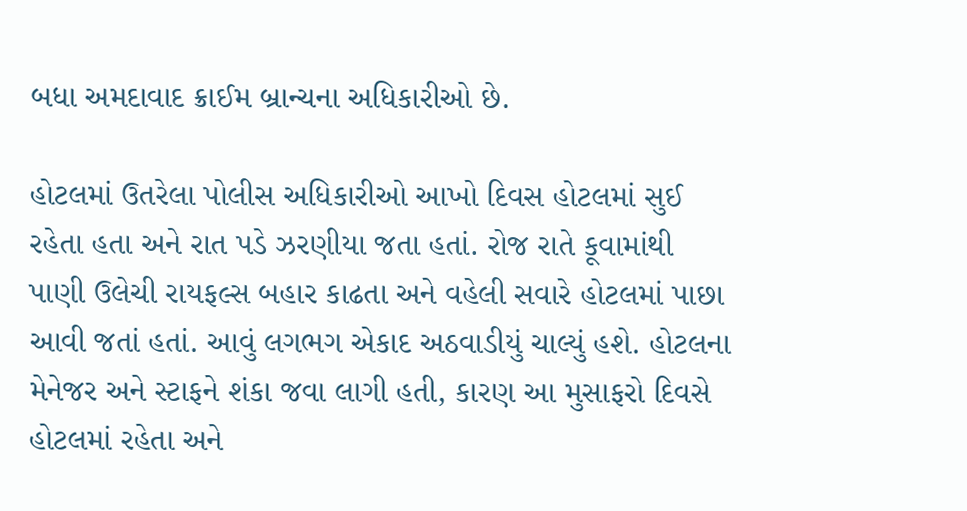બધા અમદાવાદ ક્રાઈમ બ્રાન્ચના અધિકારીઓ છે.

હોટલમાં ઉતરેલા પોલીસ અધિકારીઓ આખો દિવસ હોટલમાં સુઈ રહેતા હતા અને રાત પડે ઝરણીયા જતા હતાં. રોજ રાતે કૂવામાંથી પાણી ઉલેચી રાયફલ્સ બહાર કાઢતા અને વહેલી સવારે હોટલમાં પાછા આવી જતાં હતાં. આવું લગભગ એકાદ અઠવાડીયું ચાલ્યું હશે. હોટલના મેનેજર અને સ્ટાફને શંકા જવા લાગી હતી, કારણ આ મુસાફરો દિવસે હોટલમાં રહેતા અને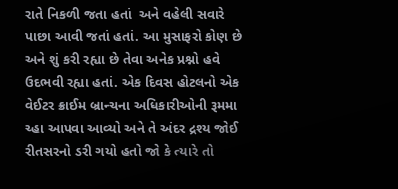રાતે નિકળી જતા હતાં  અને વહેલી સવારે પાછા આવી જતાં હતાં. આ મુસાફરો કોણ છે અને શું કરી રહ્યા છે તેવા અનેક પ્રશ્નો હવે ઉદભવી રહ્યા હતાં. એક દિવસ હોટલનો એક વેઈટર ક્રાઈમ બ્રાન્ચના અધિકારીઓની રૂમમા ચ્હા આપવા આવ્યો અને તે અંદર દ્રશ્ય જોઈ રીતસરનો ડરી ગયો હતો જો કે ત્યારે તો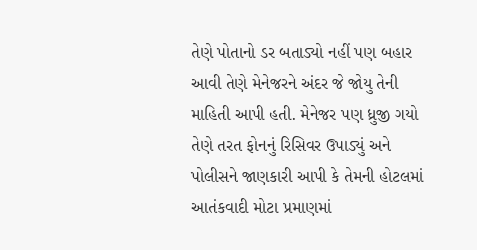તેણે પોતાનો ડર બતાડ્યો નહીં પણ બહાર આવી તેણે મેનેજરને અંદર જે જોયુ તેની માહિતી આપી હતી. મેનેજર પણ ધ્રુજી ગયો તેણે તરત ફોનનું રિસિવર ઉપાડ્યું અને પોલીસને જાણકારી આપી કે તેમની હોટલમાં આતંકવાદી મોટા પ્રમાણમાં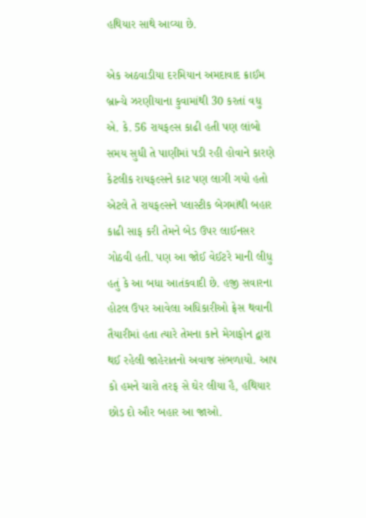હથિયાર સાથે આવ્યા છે.

એક અઠવાડીયા દરમિયાન અમદાવાદ ક્રાઈમ બ્રાન્ચે ઝરણીયાના કુવામાંથી 30 કરતાં વધુ એ. કે. 56 રાયફલ્સ કાઢી હતી પણ લાંબો સમય સુધી તે પાણીમાં પડી રહી હોવાને કારણે કેટલીક રાયફલ્સને કાટ પણ લાગી ગયો હતો એટલે તે રાયફલ્સને પ્લાસ્ટીક બેગમાંથી બહાર કાઢી સાફ કરી તેમને બેડ ઉપર લાઈનસર ગોઠવી હતી. પણ આ જોઈ વેઈટરે માની લીધુ હતું કે આ બધા આતંકવાદી છે. હજી સવારના હોટલ ઉપર આવેલા અધિકારીઓ ફ્રેસ થવાની તૈયારીમાં હતા ત્યારે તેમના કાને મેગાફોન દ્વારા થઈ રહેલી જાહેરાતનો અવાજ સંભળાયો. આપ કો હમને ચારો તરફ સે ઘેર લીયા હૈ, હથિયાર છોડ દો ઔર બહાર આ જાઓ.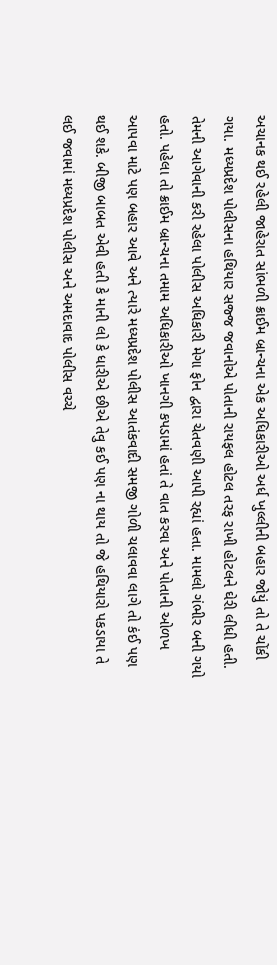અચાનક થઈ રહેલી જાહેરાત સાંભળી ક્રાઈમ બ્રાન્ચના એક અધિકારીઓ અર્ધ ખુલ્લીની બહાર જોયું તો તે ચોંકી ગયા. મધ્યપ્રદેશ પોલીસના હથિયાર સજ્જ જવાનોએ પોતાની રાયફલ હોટલ તરફ રાખી હોટલને ઘેરી લીધી હતી. તેમની આગેવાની કરી રહેલા પોલીસ અધિકારી મેગા ફોન દ્વારા ચેતવણી આપી રહ્યાં હતા. મામલો ગંભીર બની ગયો હતો. પહેલા તો ક્રાઈમ બ્રાન્ચના તમામ અધિકારીઓ ખાનગી કપડામાં હતાં તે વાત કરવા અને પોતાની ઓળખ આપવા માટે પણ બહાર આવે અને ત્યારે મધ્યપ્રદેશ પોલીસ આતંકવાદી સમજી ગોળી ચલાવવા લાગે તો કંઈ પણ થઈ શકે. બીજી બાબત એવી હતી કે માની લો કે ધારીએ છીએ તેવુ કઈ પણ ના થાય તો જે હથિયારો પકડાયા તે લઈ જવામાં મધ્યપ્રદેશ પોલીસ અને અમદાવાદ પોલીસ વચ્ચે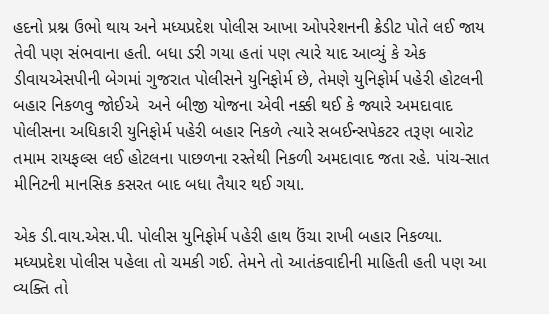હદનો પ્રશ્ન ઉભો થાય અને મધ્યપ્રદેશ પોલીસ આખા ઓપરેશનની ક્રેડીટ પોતે લઈ જાય તેવી પણ સંભવાના હતી. બધા ડરી ગયા હતાં પણ ત્યારે યાદ આવ્યું કે એક ડીવાયએસપીની બેગમાં ગુજરાત પોલીસને યુનિફોર્મ છે, તેમણે યુનિફોર્મ પહેરી હોટલની બહાર નિકળવુ જોઈએ  અને બીજી યોજના એવી નક્કી થઈ કે જ્યારે અમદાવાદ પોલીસના અધિકારી યુનિફોર્મ પહેરી બહાર નિકળે ત્યારે સબઈન્સપેકટર તરૂણ બારોટ તમામ રાયફલ્સ લઈ હોટલના પાછળના રસ્તેથી નિકળી અમદાવાદ જતા રહે. પાંચ-સાત મીનિટની માનસિક કસરત બાદ બધા તૈયાર થઈ ગયા.

એક ડી.વાય.એસ.પી. પોલીસ યુનિફોર્મ પહેરી હાથ ઉંચા રાખી બહાર નિકળ્યા. મધ્યપ્રદેશ પોલીસ પહેલા તો ચમકી ગઈ. તેમને તો આતંકવાદીની માહિતી હતી પણ આ વ્યક્તિ તો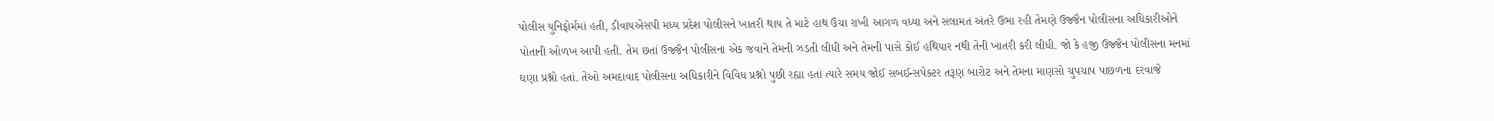પોલીસ યુનિફોર્મમાં હતી, ડીવાયએસપી મધ્ય પ્રદેશ પોલીસને ખાતરી થાય તે માટે હાથ ઉંચા રાખી આગળ વધ્યા અને સલામત અંતરે ઉભા રહી તેમણે ઉજ્જૈન પોલીસના અધિકારીઓને પોતાની ઓળખ આપી હતી. તેમ છતાં ઉજ્જૈન પોલીસના એક જવાને તેમની ઝડતી લીધી અને તેમની પાસે કોઈ હથિયાર નથી તેની ખાતરી કરી લીધી. જો કે હજી ઉજ્જૈન પોલીસના મનમાં ઘણા પ્રશ્નો હતાં. તેઓ અમદાવાદ પોલીસના અધિકારીને વિવિધ પ્રશ્નો પુછી રહ્યા હતાં ત્યારે સમય જોઈ સબઈન્સપેક્ટર તરૂણ બારોટ અને તેમના માણસો ચુપચાપ પાછળના દરવાજે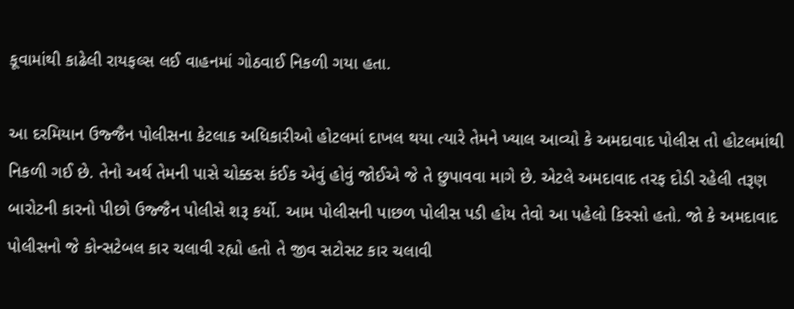કૂવામાંથી કાઢેલી રાયફલ્સ લઈ વાહનમાં ગોઠવાઈ નિકળી ગયા હતા.

આ દરમિયાન ઉજ્જૈન પોલીસના કેટલાક અધિકારીઓ હોટલમાં દાખલ થયા ત્યારે તેમને ખ્યાલ આવ્યો કે અમદાવાદ પોલીસ તો હોટલમાંથી નિકળી ગઈ છે. તેનો અર્થ તેમની પાસે ચોક્કસ કંઈક એવું હોવું જોઈએ જે તે છુપાવવા માગે છે. એટલે અમદાવાદ તરફ દોડી રહેલી તરૂણ બારોટની કારનો પીછો ઉજ્જૈન પોલીસે શરૂ કર્યો. આમ પોલીસની પાછળ પોલીસ પડી હોય તેવો આ પહેલો કિસ્સો હતો. જો કે અમદાવાદ પોલીસનો જે કોન્સટેબલ કાર ચલાવી રહ્યો હતો તે જીવ સટોસટ કાર ચલાવી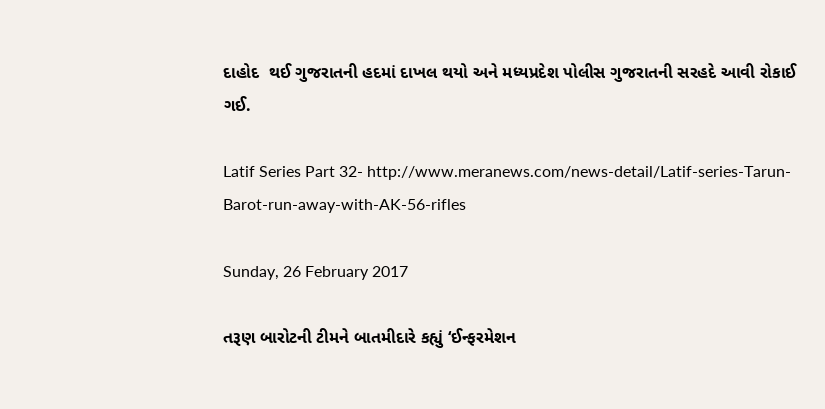દાહોદ  થઈ ગુજરાતની હદમાં દાખલ થયો અને મધ્યપ્રદેશ પોલીસ ગુજરાતની સરહદે આવી રોકાઈ ગઈ.

Latif Series Part 32- http://www.meranews.com/news-detail/Latif-series-Tarun-Barot-run-away-with-AK-56-rifles

Sunday, 26 February 2017

તરૂણ બારોટની ટીમને બાતમીદારે કહ્યું ‘ઈન્ફરમેશન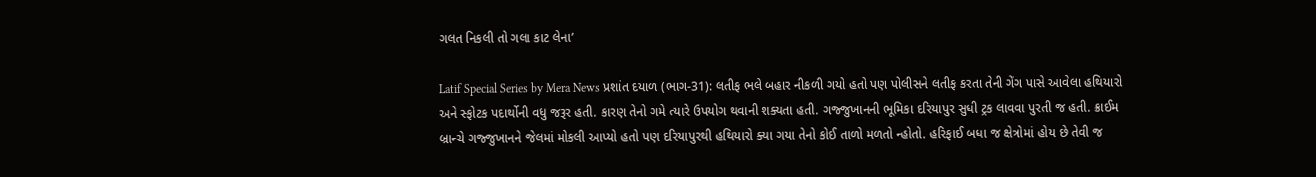ગલત નિકલી તો ગલા કાટ લેના’

Latif Special Series by Mera News પ્રશાંત દયાળ (ભાગ-31): લતીફ ભલે બહાર નીકળી ગયો હતો પણ પોલીસને લતીફ કરતા તેની ગેંગ પાસે આવેલા હથિયારો અને સ્ફોટક પદાર્થોની વધુ જરૂર હતી. કારણ તેનો ગમે ત્યારે ઉપયોગ થવાની શક્યતા હતી. ગજ્જુખાનની ભૂમિકા દરિયાપુર સુધી ટ્રક લાવવા પુરતી જ હતી. ક્રાઈમ બ્રાન્ચે ગજ્જુખાનને જેલમાં મોકલી આપ્યો હતો પણ દરિયાપુરથી હથિયારો ક્યા ગયા તેનો કોઈ તાળો મળતો ન્હોતો. હરિફાઈ બધા જ ક્ષેત્રોમાં હોય છે તેવી જ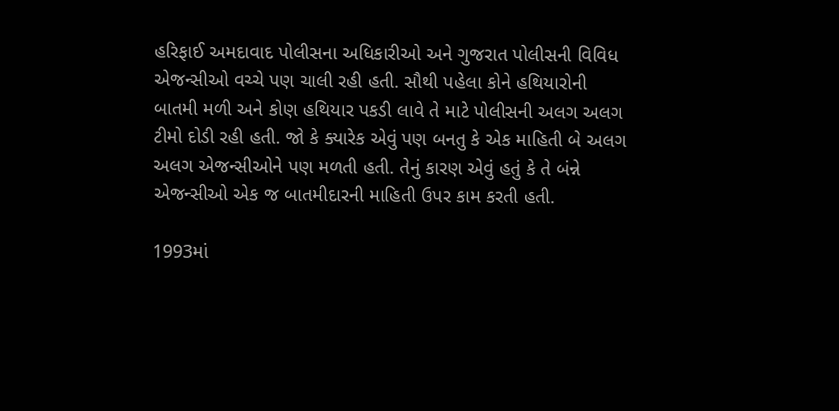હરિફાઈ અમદાવાદ પોલીસના અધિકારીઓ અને ગુજરાત પોલીસની વિવિધ એજન્સીઓ વચ્ચે પણ ચાલી રહી હતી. સૌથી પહેલા કોને હથિયારોની બાતમી મળી અને કોણ હથિયાર પકડી લાવે તે માટે પોલીસની અલગ અલગ ટીમો દોડી રહી હતી. જો કે ક્યારેક એવું પણ બનતુ કે એક માહિતી બે અલગ અલગ એજન્સીઓને પણ મળતી હતી. તેનું કારણ એવું હતું કે તે બંન્ને એજન્સીઓ એક જ બાતમીદારની માહિતી ઉપર કામ કરતી હતી.

1993માં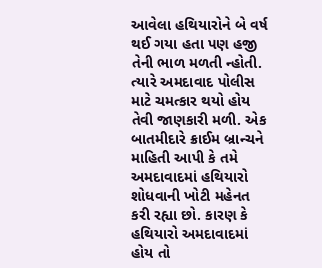આવેલા હથિયારોને બે વર્ષ થઈ ગયા હતા પણ હજી તેની ભાળ મળતી ન્હોતી. ત્યારે અમદાવાદ પોલીસ માટે ચમત્કાર થયો હોય તેવી જાણકારી મળી. એક બાતમીદારે ક્રાઈમ બ્રાન્ચને માહિતી આપી કે તમે અમદાવાદમાં હથિયારો શોધવાની ખોટી મહેનત કરી રહ્યા છો. કારણ કે હથિયારો અમદાવાદમાં હોય તો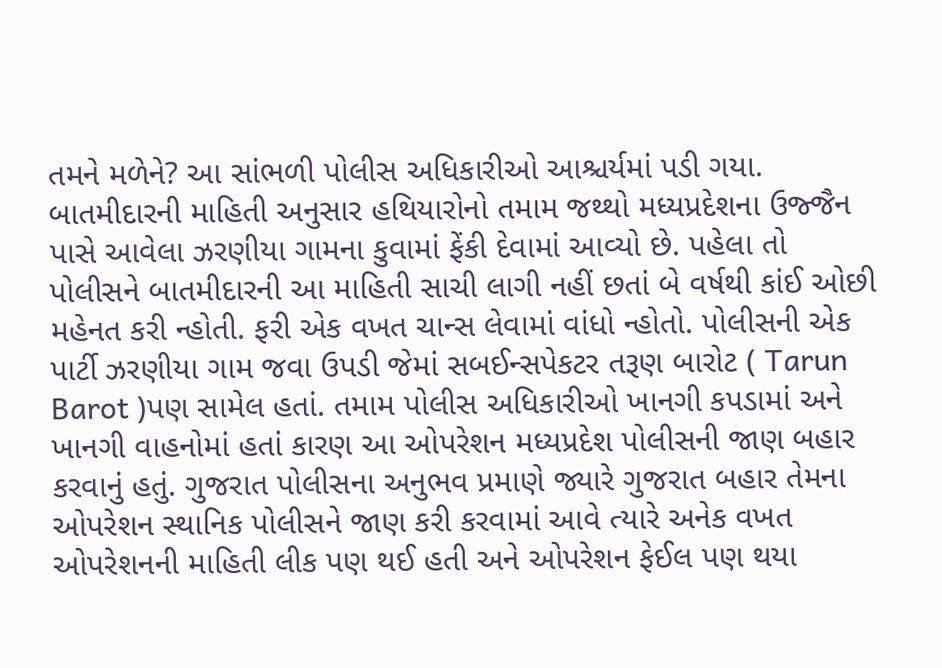તમને મળેને? આ સાંભળી પોલીસ અધિકારીઓ આશ્ચર્યમાં પડી ગયા. બાતમીદારની માહિતી અનુસાર હથિયારોનો તમામ જથ્થો મધ્યપ્રદેશના ઉજ્જૈન પાસે આવેલા ઝરણીયા ગામના કુવામાં ફેંકી દેવામાં આવ્યો છે. પહેલા તો પોલીસને બાતમીદારની આ માહિતી સાચી લાગી નહીં છતાં બે વર્ષથી કાંઈ ઓછી મહેનત કરી ન્હોતી. ફરી એક વખત ચાન્સ લેવામાં વાંધો ન્હોતો. પોલીસની એક પાર્ટી ઝરણીયા ગામ જવા ઉપડી જેમાં સબઈન્સપેકટર તરૂણ બારોટ ( Tarun Barot )પણ સામેલ હતાં. તમામ પોલીસ અધિકારીઓ ખાનગી કપડામાં અને ખાનગી વાહનોમાં હતાં કારણ આ ઓપરેશન મધ્યપ્રદેશ પોલીસની જાણ બહાર કરવાનું હતું. ગુજરાત પોલીસના અનુભવ પ્રમાણે જ્યારે ગુજરાત બહાર તેમના ઓપરેશન સ્થાનિક પોલીસને જાણ કરી કરવામાં આવે ત્યારે અનેક વખત ઓપરેશનની માહિતી લીક પણ થઈ હતી અને ઓપરેશન ફેઈલ પણ થયા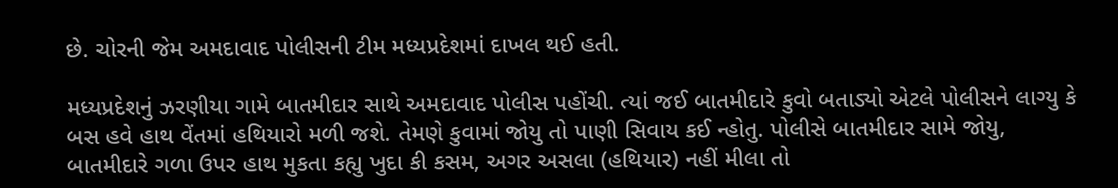છે. ચોરની જેમ અમદાવાદ પોલીસની ટીમ મધ્યપ્રદેશમાં દાખલ થઈ હતી.

મધ્યપ્રદેશનું ઝરણીયા ગામે બાતમીદાર સાથે અમદાવાદ પોલીસ પહોંચી. ત્યાં જઈ બાતમીદારે કુવો બતાડ્યો એટલે પોલીસને લાગ્યુ કે બસ હવે હાથ વેંતમાં હથિયારો મળી જશે. તેમણે કુવામાં જોયુ તો પાણી સિવાય કઈ ન્હોતુ. પોલીસે બાતમીદાર સામે જોયુ, બાતમીદારે ગળા ઉપર હાથ મુકતા કહ્યુ ખુદા કી કસમ, અગર અસલા (હથિયાર) નહીં મીલા તો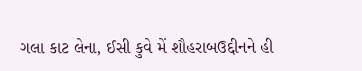ગલા કાટ લેના, ઈસી કુવે મેં શૌહરાબઉદ્દીનને હી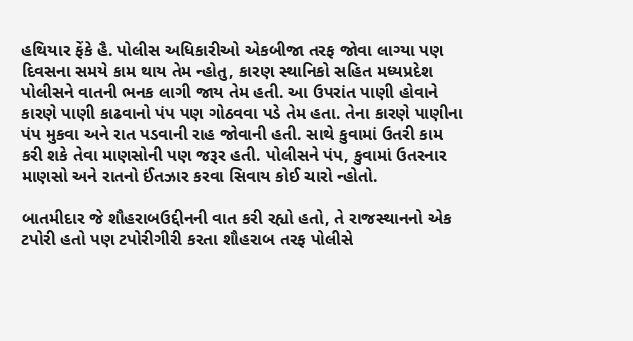હથિયાર ફેંકે હૈ. પોલીસ અધિકારીઓ એકબીજા તરફ જોવા લાગ્યા પણ દિવસના સમયે કામ થાય તેમ ન્હોતુ, કારણ સ્થાનિકો સહિત મધ્યપ્રદેશ પોલીસને વાતની ભનક લાગી જાય તેમ હતી. આ ઉપરાંત પાણી હોવાને કારણે પાણી કાઢવાનો પંપ પણ ગોઠવવા પડે તેમ હતા. તેના કારણે પાણીના પંપ મુકવા અને રાત પડવાની રાહ જોવાની હતી. સાથે કુવામાં ઉતરી કામ કરી શકે તેવા માણસોની પણ જરૂર હતી. પોલીસને પંપ, કુવામાં ઉતરનાર માણસો અને રાતનો ઈંતઝાર કરવા સિવાય કોઈ ચારો ન્હોતો.

બાતમીદાર જે શૌહરાબઉદ્દીનની વાત કરી રહ્યો હતો, તે રાજસ્થાનનો એક ટપોરી હતો પણ ટપોરીગીરી કરતા શૌહરાબ તરફ પોલીસે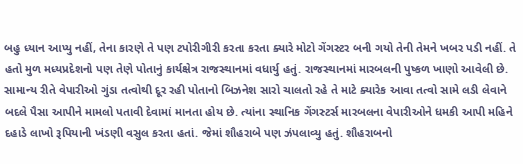બહુ ધ્યાન આપ્યુ નહીં, તેના કારણે તે પણ ટપોરીગીરી કરતા કરતા ક્યારે મોટો ગેંગસ્ટર બની ગયો તેની તેમને ખબર પડી નહીં. તે હતો મુળ મધ્યપ્રદેશનો પણ તેણે પોતાનું કાર્યક્ષેત્ર રાજસ્થાનમાં વધાર્યુ હતું. રાજસ્થાનમાં મારબલની પુષ્કળ ખાણો આવેલી છે. સામાન્ય રીતે વેપારીઓ ગુંડા તત્વોથી દૂર રહી પોતાનો બિઝનેશ સારો ચાલતો રહે તે માટે ક્યારેક આવા તત્વો સામે લડી લેવાને બદલે પૈસા આપીને મામલો પતાવી દેવામાં માનતા હોય છે. ત્યાંના સ્થાનિક ગેંગસ્ટર્સ મારબલના વેપારીઓને ધમકી આપી મહિને દહાડે લાખો રૂપિયાની ખંડણી વસુલ કરતા હતાં. જેમાં શૌહરાબે પણ ઝંપલાવ્યુ હતું. શૌહરાબનો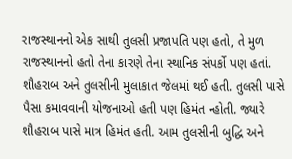રાજસ્થાનનો એક સાથી તુલસી પ્રજાપતિ પણ હતો, તે મુળ રાજસ્થાનનો હતો તેના કારણે તેના સ્થાનિક સંપર્કો પણ હતાં. શૌહરાબ અને તુલસીની મુલાકાત જેલમાં થઈ હતી. તુલસી પાસે પૈસા કમાવવાની યોજનાઓ હતી પણ હિમંત ન્હોતી. જ્યારે શૌહરાબ પાસે માત્ર હિમંત હતી. આમ તુલસીની બુદ્ધિ અને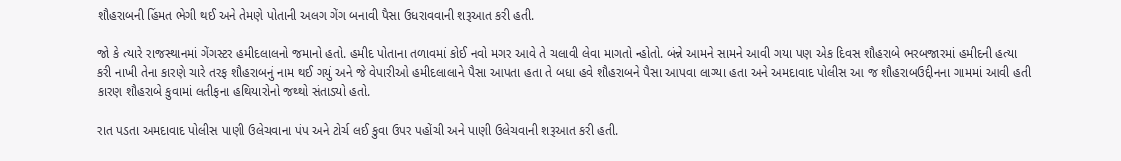શૌહરાબની હિંમત ભેગી થઈ અને તેમણે પોતાની અલગ ગેંગ બનાવી પૈસા ઉધરાવવાની શરૂઆત કરી હતી.

જો કે ત્યારે રાજસ્થાનમાં ગેંગસ્ટર હમીદલાલનો જમાનો હતો. હમીદ પોતાના તળાવમાં કોઈ નવો મગર આવે તે ચલાવી લેવા માગતો ન્હોતો. બંન્ને આમને સામને આવી ગયા પણ એક દિવસ શૌહરાબે ભરબજારમાં હમીદની હત્યા કરી નાખી તેના કારણે ચારે તરફ શૌહરાબનું નામ થઈ ગયું અને જે વેપારીઓ હમીદલાલાને પૈસા આપતા હતા તે બધા હવે શૌહરાબને પૈસા આપવા લાગ્યા હતા અને અમદાવાદ પોલીસ આ જ શૌહરાબઉદ્દીનના ગામમાં આવી હતી કારણ શૌહરાબે કુવામાં લતીફના હથિયારોનો જથ્થો સંતાડ્યો હતો.

રાત પડતા અમદાવાદ પોલીસ પાણી ઉલેચવાના પંપ અને ટોર્ચ લઈ કુવા ઉપર પહોંચી અને પાણી ઉલેચવાની શરૂઆત કરી હતી.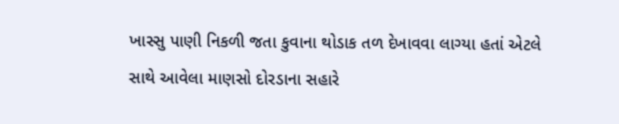ખાસ્સુ પાણી નિકળી જતા કુવાના થોડાક તળ દેખાવવા લાગ્યા હતાં એટલે સાથે આવેલા માણસો દોરડાના સહારે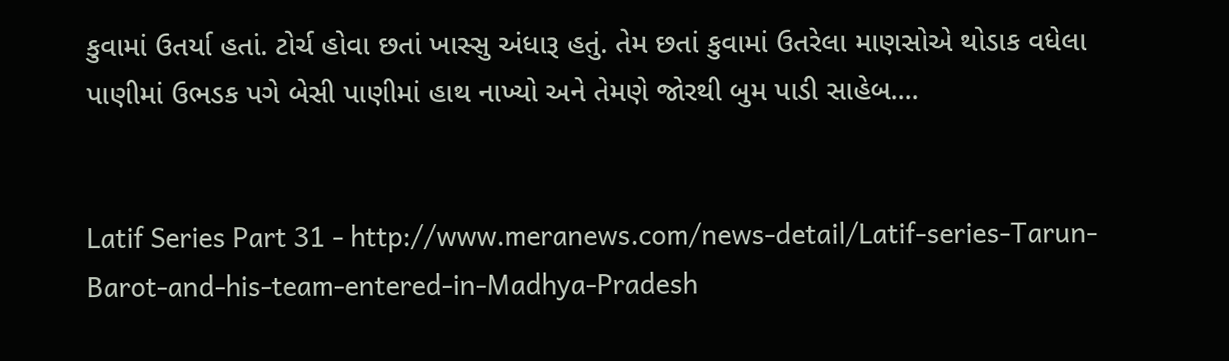કુવામાં ઉતર્યા હતાં. ટોર્ચ હોવા છતાં ખાસ્સુ અંધારૂ હતું. તેમ છતાં કુવામાં ઉતરેલા માણસોએ થોડાક વધેલા પાણીમાં ઉભડક પગે બેસી પાણીમાં હાથ નાખ્યો અને તેમણે જોરથી બુમ પાડી સાહેબ....


Latif Series Part 31 - http://www.meranews.com/news-detail/Latif-series-Tarun-Barot-and-his-team-entered-in-Madhya-Pradesh